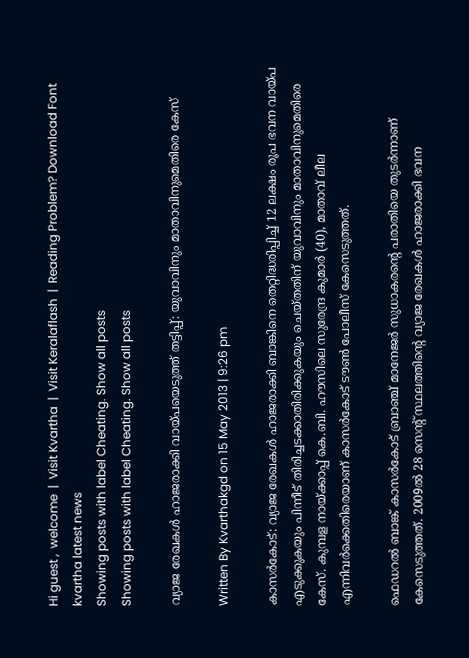Hi guest ,  welcome  |  Visit Kvartha  |  Visit Keralaflash  |  Reading Problem? Download Font
kvartha latest news
Showing posts with label Cheating. Show all posts
Showing posts with label Cheating. Show all posts

വ്യാജ രേഖകള്‍ ഹാജരാക്കി വായ്പയെടുത്ത് തട്ടിപ്പ്: യുവാവിനും മാതാവിനുമെതിരെ കേസ്

Written By Kvarthakgd on 15 May 2013 | 9:26 pm

കാസര്‍കോട്: വ്യാജ രേഖകള്‍ ഹാജരാക്കി ബാങ്കിനെ തെറ്റിദ്ധരിപ്പിച്ച് 12 ലക്ഷം രൂപ ഭവന വായ്പ എടുക്കുകയും പിന്നീട് തിരിച്ചടക്കാതിരിക്കുകയും ചെയ്തതിന് യുവാവിനും മാതാവിനുമെതിരെ കേസ്. കുമ്പള നായ്ക്കാപ്പ് കെ.ബി. ഹൗസിലെ സുരേന്ദ്ര കുമാര്‍ (40), മാതാവ് ലീല എന്നിവര്‍ക്കെതിരെയാണ് കാസര്‍കോട് ടൗണ്‍ പോലീസ് കേസെടുത്തത്.

ഫെഡറല്‍ ബാങ്ക് കാസര്‍കോട് ബ്രാഞ്ച് മാനേജര്‍ സുധാകരന്റെ പരാതിയെ തുടര്‍ന്നാണ് കേസെടുത്തത്. 2009ല്‍ 28 സെന്റ് സ്ഥലത്തിന്റെ വ്യാജ രേഖകള്‍ ഹാജരാക്കി ഭവന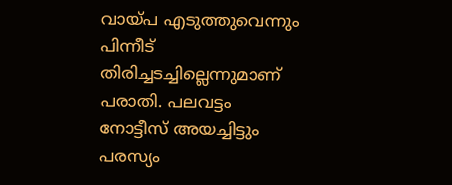വായ്പ എടുത്തുവെന്നും പിന്നീട് തിരിച്ചടച്ചില്ലെന്നുമാണ് പരാതി. പലവട്ടം നോട്ടീസ് അയച്ചിട്ടും പരസ്യം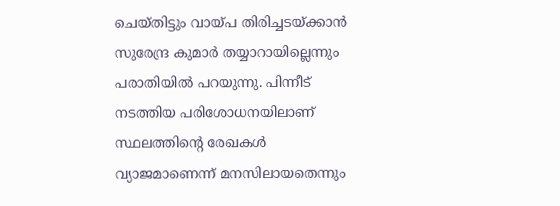ചെയ്തിട്ടും വായ്പ തിരിച്ചടയ്ക്കാന്‍ സുരേന്ദ്ര കുമാര്‍ തയ്യാറായില്ലെന്നും പരാതിയില്‍ പറയുന്നു. പിന്നീട് നടത്തിയ പരിശോധനയിലാണ്
സ്ഥലത്തിന്റെ രേഖകള്‍ വ്യാജമാണെന്ന് മനസിലായതെന്നും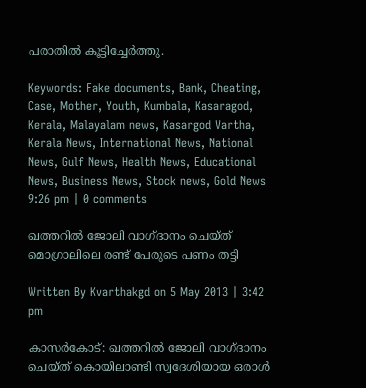പരാതില്‍ കൂട്ടിച്ചേര്‍ത്തു.

Keywords: Fake documents, Bank, Cheating, Case, Mother, Youth, Kumbala, Kasaragod, Kerala, Malayalam news, Kasargod Vartha, Kerala News, International News, National News, Gulf News, Health News, Educational News, Business News, Stock news, Gold News
9:26 pm | 0 comments

ഖത്തറില്‍ ജോലി വാഗ്ദാനം ചെയ്ത് മൊഗ്രാലിലെ രണ്ട് പേരുടെ പണം തട്ടി

Written By Kvarthakgd on 5 May 2013 | 3:42 pm

കാസര്‍കോട്: ഖത്തറില്‍ ജോലി വാഗ്ദാനം ചെയ്ത് കൊയിലാണ്ടി സ്വദേശിയായ ഒരാള്‍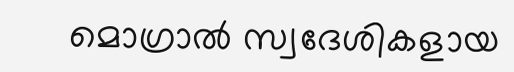മൊഗ്രാല്‍ സ്വദേശികളായ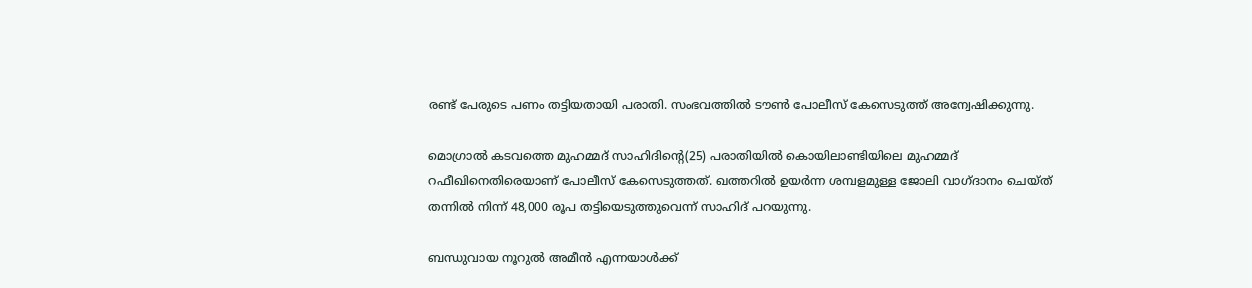രണ്ട് പേരുടെ പണം തട്ടിയതായി പരാതി. സംഭവത്തില്‍ ടൗണ്‍ പോലീസ് കേസെടുത്ത് അന്വേഷിക്കുന്നു.

മൊഗ്രാല്‍ കടവത്തെ മുഹമ്മദ് സാഹിദിന്റെ(25) പരാതിയില്‍ കൊയിലാണ്ടിയിലെ മുഹമ്മദ് റഫീഖിനെതിരെയാണ് പോലീസ് കേസെടുത്തത്. ഖത്തറില്‍ ഉയര്‍ന്ന ശമ്പളമുള്ള ജോലി വാഗ്ദാനം ചെയ്ത് തന്നില്‍ നിന്ന് 48,000 രൂപ തട്ടിയെടുത്തുവെന്ന് സാഹിദ് പറയുന്നു.

ബന്ധുവായ നൂറുല്‍ അമീന്‍ എന്നയാള്‍ക്ക്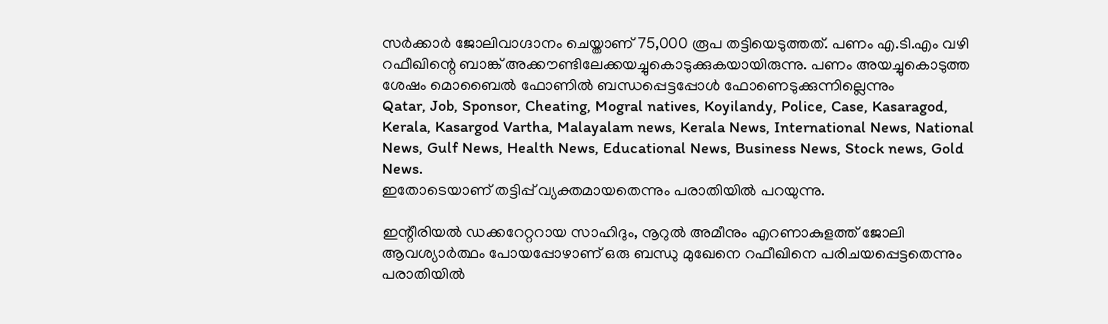സര്‍ക്കാര്‍ ജോലിവാഗ്ദാനം ചെയ്താണ് 75,000 രൂപ തട്ടിയെടുത്തത്. പണം എ.ടി.എം വഴി റഫീഖിന്റെ ബാങ്ക് അക്കൗണ്ടിലേക്കയച്ചുകൊടുക്കുകയായിരുന്നു. പണം അയച്ചുകൊടുത്ത ശേഷം മൊബൈല്‍ ഫോണില്‍ ബന്ധപ്പെട്ടപ്പോള്‍ ഫോണെടുക്കുന്നില്ലെന്നും
Qatar, Job, Sponsor, Cheating, Mogral natives, Koyilandy, Police, Case, Kasaragod, Kerala, Kasargod Vartha, Malayalam news, Kerala News, International News, National News, Gulf News, Health News, Educational News, Business News, Stock news, Gold News.
ഇതോടെയാണ് തട്ടിപ്പ് വ്യക്തമായതെന്നും പരാതിയില്‍ പറയുന്നു.

ഇന്റീരിയല്‍ ഡക്കറേറ്ററായ സാഹിദും, നൂറുല്‍ അമീനും എറണാകുളത്ത് ജോലി ആവശ്യാര്‍ത്ഥം പോയപ്പോഴാണ് ഒരു ബന്ധു മുഖേനെ റഫീഖിനെ പരിചയപ്പെട്ടതെന്നും പരാതിയില്‍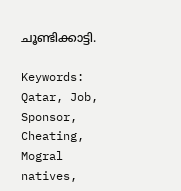ചൂണ്ടിക്കാട്ടി.

Keywords: Qatar, Job, Sponsor, Cheating, Mogral natives,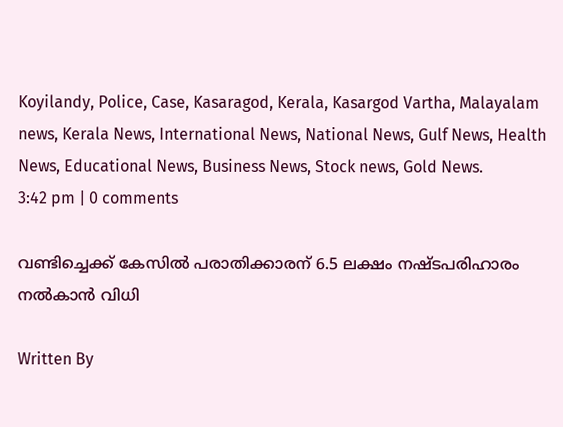Koyilandy, Police, Case, Kasaragod, Kerala, Kasargod Vartha, Malayalam news, Kerala News, International News, National News, Gulf News, Health News, Educational News, Business News, Stock news, Gold News.
3:42 pm | 0 comments

വണ്ടിച്ചെക്ക് കേസില്‍ പരാതിക്കാരന് 6.5 ലക്ഷം നഷ്ടപരിഹാരം നല്‍കാന്‍ വിധി

Written By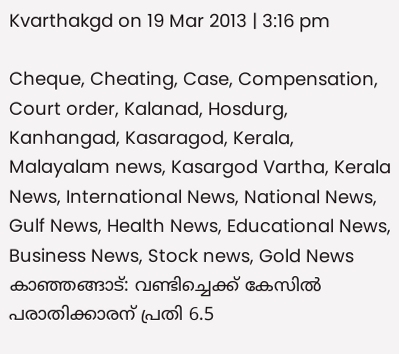Kvarthakgd on 19 Mar 2013 | 3:16 pm

Cheque, Cheating, Case, Compensation, Court order, Kalanad, Hosdurg, Kanhangad, Kasaragod, Kerala, Malayalam news, Kasargod Vartha, Kerala News, International News, National News, Gulf News, Health News, Educational News, Business News, Stock news, Gold News
കാഞ്ഞങ്ങാട്: വണ്ടിച്ചെക്ക് കേസില്‍ പരാതിക്കാരന് പ്രതി 6.5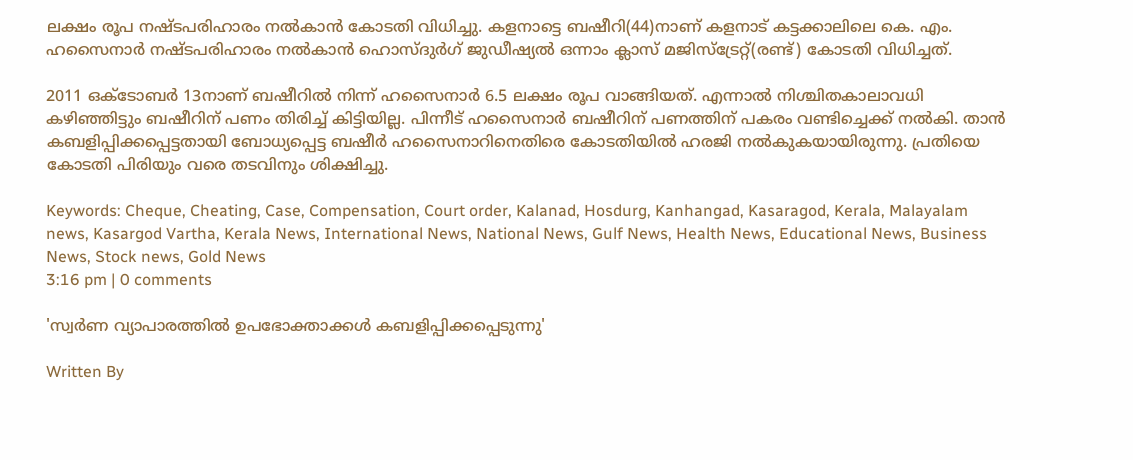ലക്ഷം രൂപ നഷ്ടപരിഹാരം നല്‍കാന്‍ കോടതി വിധിച്ചു. കളനാട്ടെ ബഷീറി(44)നാണ് കളനാട് കട്ടക്കാലിലെ കെ. എം. ഹസൈനാര്‍ നഷ്ടപരിഹാരം നല്‍കാന്‍ ഹൊസ്ദുര്‍ഗ് ജുഡീഷ്യല്‍ ഒന്നാം ക്ലാസ് മജിസ്‌ട്രേറ്റ്(രണ്ട്) കോടതി വിധിച്ചത്.

2011 ഒക്‌ടോബര്‍ 13നാണ് ബഷീറില്‍ നിന്ന് ഹസൈനാര്‍ 6.5 ലക്ഷം രൂപ വാങ്ങിയത്. എന്നാല്‍ നിശ്ചിതകാലാവധി കഴിഞ്ഞിട്ടും ബഷീറിന് പണം തിരിച്ച് കിട്ടിയില്ല. പിന്നീട് ഹസൈനാര്‍ ബഷീറിന് പണത്തിന് പകരം വണ്ടിച്ചെക്ക് നല്‍കി. താന്‍ കബളിപ്പിക്കപ്പെട്ടതായി ബോധ്യപ്പെട്ട ബഷീര്‍ ഹസൈനാറിനെതിരെ കോടതിയില്‍ ഹരജി നല്‍കുകയായിരുന്നു. പ്രതിയെ കോടതി പിരിയും വരെ തടവിനും ശിക്ഷിച്ചു.

Keywords: Cheque, Cheating, Case, Compensation, Court order, Kalanad, Hosdurg, Kanhangad, Kasaragod, Kerala, Malayalam news, Kasargod Vartha, Kerala News, International News, National News, Gulf News, Health News, Educational News, Business News, Stock news, Gold News
3:16 pm | 0 comments

'സ്വര്‍ണ വ്യാപാരത്തില്‍ ഉപഭോക്താക്കള്‍ കബളിപ്പിക്കപ്പെടുന്നു'

Written By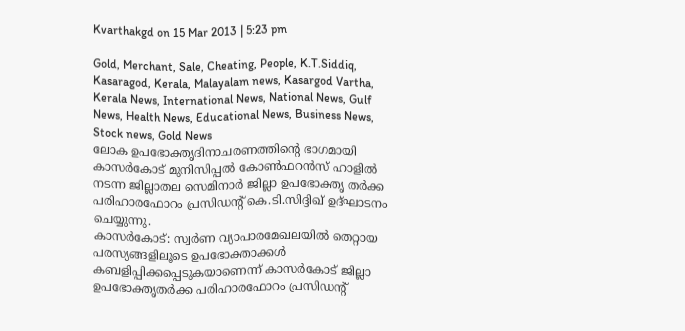Kvarthakgd on 15 Mar 2013 | 5:23 pm

Gold, Merchant, Sale, Cheating, People, K.T.Siddiq, Kasaragod, Kerala, Malayalam news, Kasargod Vartha, Kerala News, International News, National News, Gulf News, Health News, Educational News, Business News, Stock news, Gold News
ലോക ഉപഭോക്തൃദിനാചരണത്തിന്റെ ഭാഗമായി കാസര്‍കോട് മുനിസിപ്പല്‍ കോണ്‍ഫറന്‍സ് ഹാളില്‍ നടന്ന ജില്ലാതല സെമിനാര്‍ ജില്ലാ ഉപഭോക്തൃ തര്‍ക്ക പരിഹാരഫോറം പ്രസിഡന്റ് കെ.ടി.സിദ്ദിഖ് ഉദ്ഘാടനം ചെയ്യുന്നു.
കാസര്‍കോട്: സ്വര്‍ണ വ്യാപാരമേഖലയില്‍ തെറ്റായ പരസ്യങ്ങളിലൂടെ ഉപഭോക്താക്കള്‍ കബളിപ്പിക്കപ്പെടുകയാണെന്ന് കാസര്‍കോട് ജില്ലാ ഉപഭോക്തൃതര്‍ക്ക പരിഹാരഫോറം പ്രസിഡന്റ്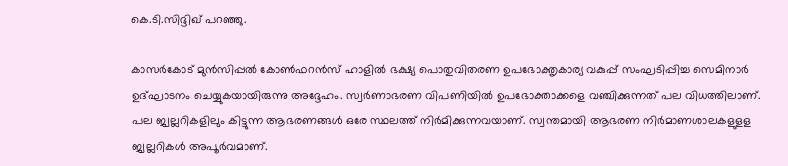കെ.ടി.സിദ്ദിഖ് പറഞ്ഞു.

കാസര്‍കോട് മുന്‍സിപ്പല്‍ കോണ്‍ഫറന്‍സ് ഹാളില്‍ ഭക്ഷ്യ പൊതുവിതരണ ഉപഭോക്തൃകാര്യ വകുപ്പ് സംഘടിപ്പിച്ച സെമിനാര്‍ ഉദ്ഘാടനം ചെയ്യുകയായിരുന്നു അദ്ദേഹം. സ്വര്‍ണാഭരണ വിപണിയില്‍ ഉപഭോക്താക്കളെ വഞ്ചിക്കുന്നത് പല വിധത്തിലാണ്. പല ജ്വല്ലറികളിലും കിട്ടുന്ന ആഭരണങ്ങള്‍ ഒരേ സ്ഥലത്ത് നിര്‍മിക്കുന്നവയാണ്. സ്വന്തമായി ആഭരണ നിര്‍മാണശാലകളുളള ജ്വല്ലറികള്‍ അപൂര്‍വമാണ്.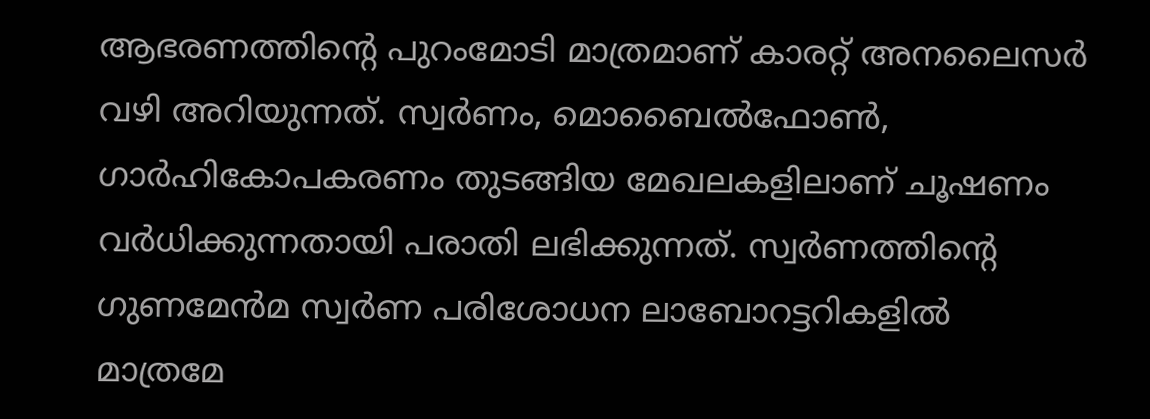ആഭരണത്തിന്റെ പുറംമോടി മാത്രമാണ് കാരറ്റ് അനലൈസര്‍ വഴി അറിയുന്നത്. സ്വര്‍ണം, മൊബൈല്‍ഫോണ്‍, ഗാര്‍ഹികോപകരണം തുടങ്ങിയ മേഖലകളിലാണ് ചൂഷണം വര്‍ധിക്കുന്നതായി പരാതി ലഭിക്കുന്നത്. സ്വര്‍ണത്തിന്റെ ഗുണമേന്‍മ സ്വര്‍ണ പരിശോധന ലാബോറട്ടറികളില്‍ മാത്രമേ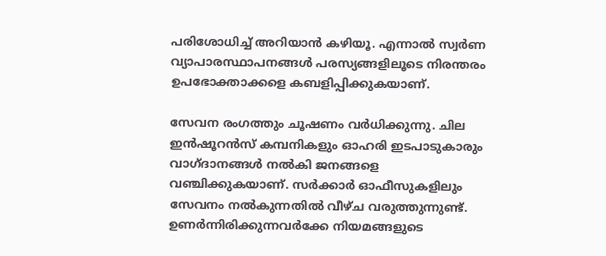പരിശോധിച്ച് അറിയാന്‍ കഴിയൂ. എന്നാല്‍ സ്വര്‍ണ വ്യാപാരസ്ഥാപനങ്ങള്‍ പരസ്യങ്ങളിലൂടെ നിരന്തരം ഉപഭോക്താക്കളെ കബളിപ്പിക്കുകയാണ്.

സേവന രംഗത്തും ചൂഷണം വര്‍ധിക്കുന്നു. ചില ഇന്‍ഷൂറന്‍സ് കമ്പനികളും ഓഹരി ഇടപാടുകാരും വാഗ്ദാനങ്ങള്‍ നല്‍കി ജനങ്ങളെ വഞ്ചിക്കുകയാണ്. സര്‍ക്കാര്‍ ഓഫീസുകളിലും സേവനം നല്‍കുന്നതില്‍ വീഴ്ച വരുത്തുന്നുണ്ട്. ഉണര്‍ന്നിരിക്കുന്നവര്‍ക്കേ നിയമങ്ങളുടെ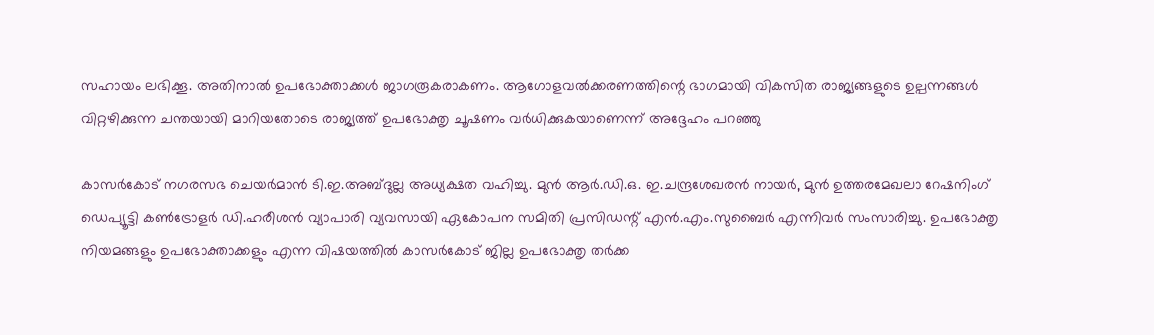സഹായം ലഭിക്കൂ. അതിനാല്‍ ഉപഭോക്താക്കള്‍ ജാഗരൂകരാകണം. ആഗോളവല്‍ക്കരണത്തിന്റെ ഭാഗമായി വികസിത രാജ്യങ്ങളുടെ ഉല്പന്നങ്ങള്‍ വിറ്റഴിക്കുന്ന ചന്തയായി മാറിയതോടെ രാജ്യത്ത് ഉപഭോക്തൃ ചൂഷണം വര്‍ധിക്കുകയാണെന്ന് അദ്ദേഹം പറഞ്ഞു

കാസര്‍കോട് നഗരസഭ ചെയര്‍മാന്‍ ടി.ഇ.അബ്ദുല്ല അധ്യക്ഷത വഹിച്ചു. മുന്‍ ആര്‍.ഡി.ഒ. ഇ.ചന്ദ്രശേഖരന്‍ നായര്‍, മുന്‍ ഉത്തരമേഖലാ റേഷനിംഗ് ഡെപ്യൂട്ടി കണ്‍ട്രോളര്‍ ഡി.ഹരീശന്‍ വ്യാപാരി വ്യവസായി ഏകോപന സമിതി പ്രസിഡന്റ് എന്‍.എം.സുബൈര്‍ എന്നിവര്‍ സംസാരിച്ചു. ഉപഭോക്തൃ നിയമങ്ങളും ഉപഭോക്താക്കളും എന്ന വിഷയത്തില്‍ കാസര്‍കോട് ജില്ല ഉപഭോക്തൃ തര്‍ക്ക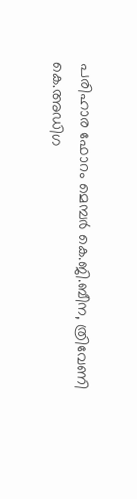പരിഹാര ഫോറം മെമ്പര്‍ കെ.ജി.ബീന, ത്രിവേണി കെ.അഡിഗ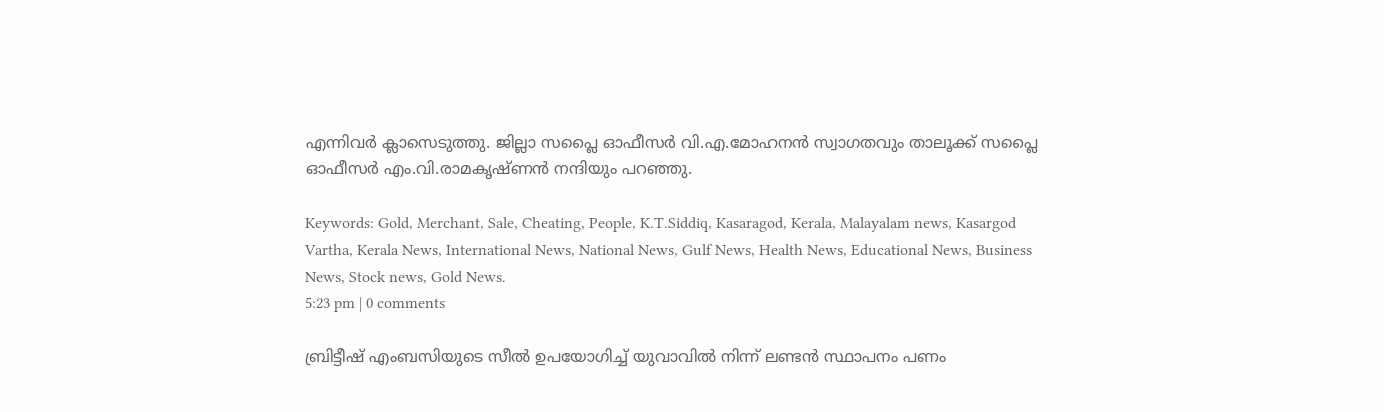എന്നിവര്‍ ക്ലാസെടുത്തു. ജില്ലാ സപ്ലൈ ഓഫീസര്‍ വി.എ.മോഹനന്‍ സ്വാഗതവും താലൂക്ക് സപ്ലൈ ഓഫീസര്‍ എം.വി.രാമകൃഷ്ണന്‍ നന്ദിയും പറഞ്ഞു.

Keywords: Gold, Merchant, Sale, Cheating, People, K.T.Siddiq, Kasaragod, Kerala, Malayalam news, Kasargod Vartha, Kerala News, International News, National News, Gulf News, Health News, Educational News, Business News, Stock news, Gold News.
5:23 pm | 0 comments

ബ്രിട്ടീഷ് എംബസിയുടെ സീല്‍ ഉപയോഗിച്ച് യുവാവില്‍ നിന്ന് ലണ്ടന്‍ സ്ഥാപനം പണം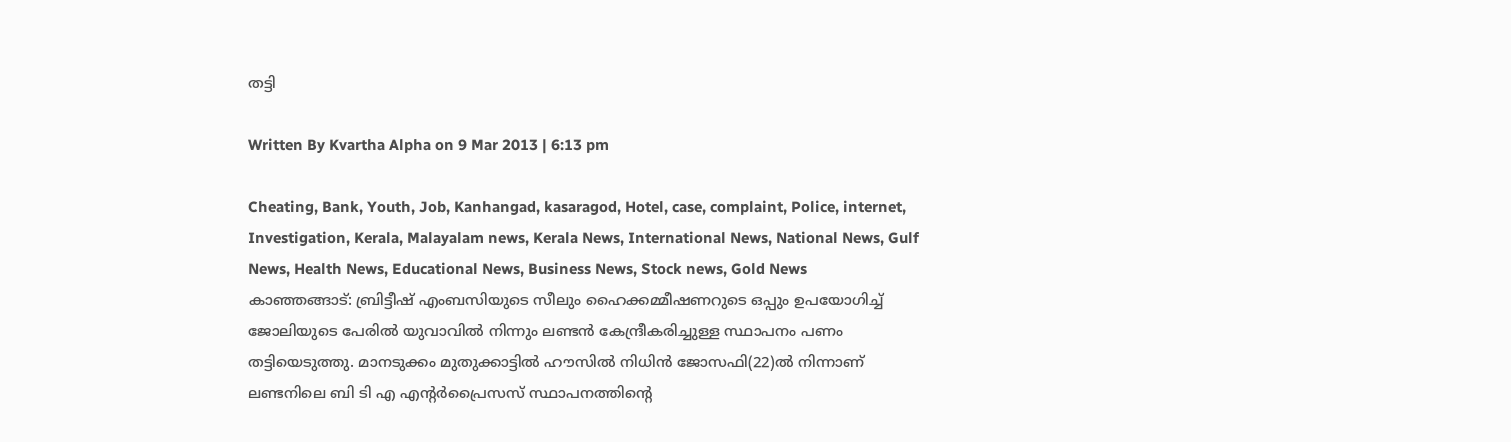തട്ടി

Written By Kvartha Alpha on 9 Mar 2013 | 6:13 pm

Cheating, Bank, Youth, Job, Kanhangad, kasaragod, Hotel, case, complaint, Police, internet, Investigation, Kerala, Malayalam news, Kerala News, International News, National News, Gulf News, Health News, Educational News, Business News, Stock news, Gold News
കാഞ്ഞങ്ങാട്: ബ്രിട്ടീഷ് എംബസിയുടെ സീലും ഹൈക്കമ്മീഷണറുടെ ഒപ്പും ഉപയോഗിച്ച് ജോലിയുടെ പേരില്‍ യുവാവില്‍ നിന്നും ലണ്ടന്‍ കേന്ദ്രീകരിച്ചുള്ള സ്ഥാപനം പണം തട്ടിയെടുത്തു. മാനടുക്കം മുതുക്കാട്ടില്‍ ഹൗസില്‍ നിധിന്‍ ജോസഫി(22)ല്‍ നിന്നാണ് ലണ്ടനിലെ ബി ടി എ എന്റര്‍പ്രൈസസ് സ്ഥാപനത്തിന്റെ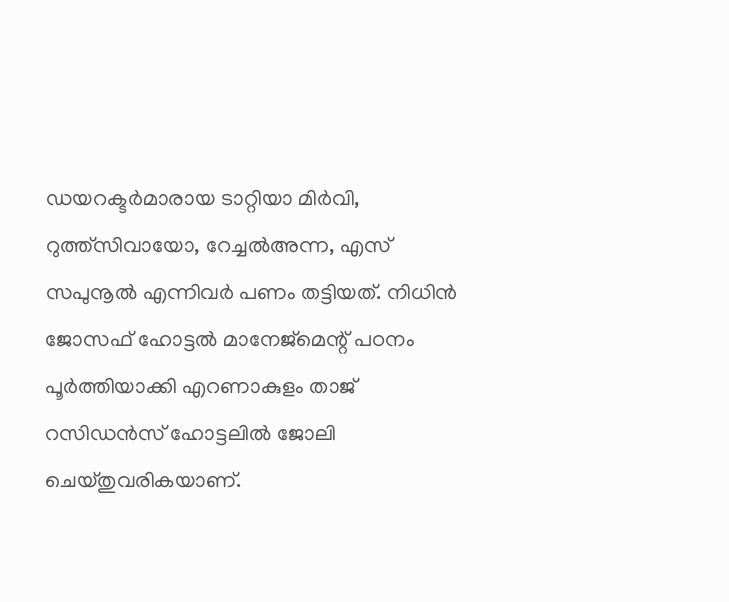ഡയറക്ടര്‍മാരായ ടാറ്റിയാ മിര്‍വി, റുത്ത്‌സിവായോ, റേച്ചല്‍അന്ന, എസ് സപുനൂല്‍ എന്നിവര്‍ പണം തട്ടിയത്. നിധിന്‍ ജോസഫ് ഹോട്ടല്‍ മാനേജ്‌മെന്റ് പഠനം പൂര്‍ത്തിയാക്കി എറണാകുളം താജ് റസിഡന്‍സ് ഹോട്ടലില്‍ ജോലി ചെയ്തുവരികയാണ്.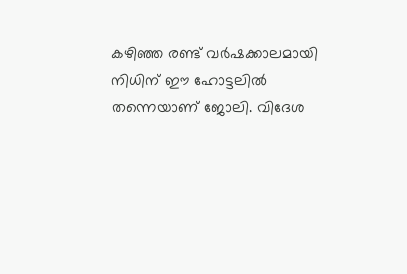കഴിഞ്ഞ രണ്ട് വര്‍ഷക്കാലമായി നിധിന് ഈ ഹോട്ടലില്‍ തന്നെയാണ് ജോലി. വിദേശ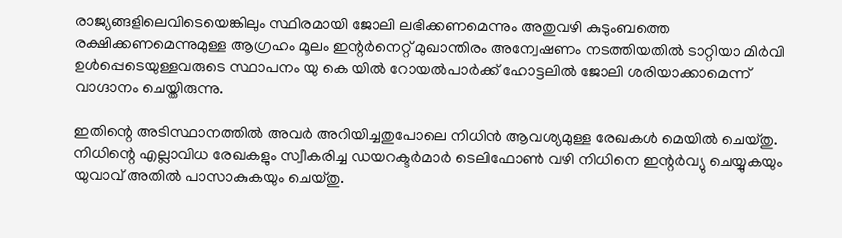രാജ്യങ്ങളിലെവിടെയെങ്കിലും സ്ഥിരമായി ജോലി ലഭിക്കണമെന്നും അതുവഴി കുടുംബത്തെ രക്ഷിക്കണമെന്നുമുള്ള ആഗ്രഹം മൂലം ഇന്റര്‍നെറ്റ് മുഖാന്തിരം അന്വേഷണം നടത്തിയതില്‍ ടാറ്റിയാ മിര്‍വി ഉള്‍പ്പെടെയുള്ളവരുടെ സ്ഥാപനം യു കെ യില്‍ റോയല്‍പാര്‍ക്ക് ഹോട്ടലില്‍ ജോലി ശരിയാക്കാമെന്ന് വാഗ്ദാനം ചെയ്തിരുന്നു.

ഇതിന്റെ അടിസ്ഥാനത്തില്‍ അവര്‍ അറിയിച്ചതുപോലെ നിധിന്‍ ആവശ്യമുള്ള രേഖകള്‍ മെയില്‍ ചെയ്തു. നിധിന്റെ എല്ലാവിധ രേഖകളും സ്വീകരിച്ച ഡയറക്ടര്‍മാര്‍ ടെലിഫോണ്‍ വഴി നിധിനെ ഇന്റര്‍വ്യു ചെയ്യുകയും യുവാവ് അതില്‍ പാസാകുകയും ചെയ്തു.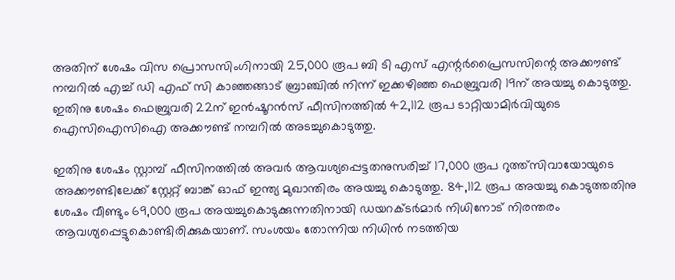അതിന് ശേഷം വിസ പ്രൊസസിംഗിനായി 25,000 രൂപ ബി ടി എസ് എന്റര്‍പ്രൈസസിന്റെ അക്കൗണ്ട് നമ്പറില്‍ എച്ച് ഡി എഫ് സി കാഞ്ഞങ്ങാട് ബ്രാഞ്ചില്‍ നിന്ന് ഇക്കഴിഞ്ഞ ഫെബ്രുവരി 19ന് അയച്ചു കൊടുത്തു. ഇതിനു ശേഷം ഫെബ്രുവരി 22ന് ഇന്‍ഷൂറന്‍സ് ഫീസിനത്തില്‍ 42,112 രൂപ ടാറ്റിയാമിര്‍വിയുടെ ഐസിഐസിഐ അക്കൗണ്ട് നമ്പറില്‍ അടച്ചുകൊടുത്തു.

ഇതിനു ശേഷം സ്റ്റാമ്പ് ഫീസിനത്തില്‍ അവര്‍ ആവശ്യപ്പെട്ടതനുസരിച്ച് 17,000 രൂപ റുത്ത്‌സിവായോയുടെ അക്കൗണ്ടിലേക്ക് സ്റ്റേറ്റ് ബാങ്ക് ഓഫ് ഇന്ത്യ മുഖാന്തിരം അയച്ചു കൊടുത്തു. 84,112 രൂപ അയച്ചു കൊടുത്തതിനു ശേഷം വീണ്ടും 69,000 രൂപ അയച്ചുകൊടുക്കുന്നതിനായി ഡയറക്ടര്‍മാര്‍ നിധിനോട് നിരന്തരം ആവശ്യപ്പെട്ടുകൊണ്ടിരിക്കുകയാണ്. സംശയം തോന്നിയ നിധിന്‍ നടത്തിയ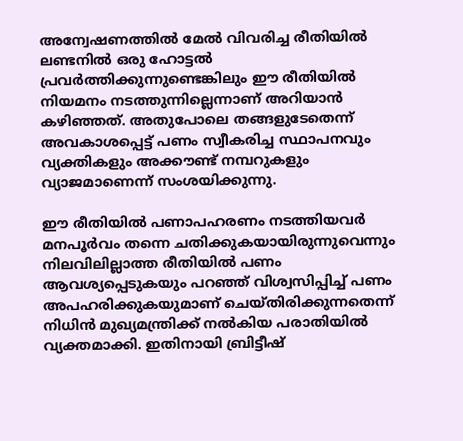അന്വേഷണത്തില്‍ മേല്‍ വിവരിച്ച രീതിയില്‍ ലണ്ടനില്‍ ഒരു ഹോട്ടല്‍ പ്രവര്‍ത്തിക്കുന്നുണ്ടെങ്കിലും ഈ രീതിയില്‍ നിയമനം നടത്തുന്നില്ലെന്നാണ് അറിയാന്‍ കഴിഞ്ഞത്. അതുപോലെ തങ്ങളുടേതെന്ന് അവകാശപ്പെട്ട് പണം സ്വീകരിച്ച സ്ഥാപനവും വ്യക്തികളും അക്കൗണ്ട് നമ്പറുകളും വ്യാജമാണെന്ന് സംശയിക്കുന്നു.

ഈ രീതിയില്‍ പണാപഹരണം നടത്തിയവര്‍ മനപൂര്‍വം തന്നെ ചതിക്കുകയായിരുന്നുവെന്നും നിലവിലില്ലാത്ത രീതിയില്‍ പണം ആവശ്യപ്പെടുകയും പറഞ്ഞ് വിശ്വസിപ്പിച്ച് പണം അപഹരിക്കുകയുമാണ് ചെയ്തിരിക്കുന്നതെന്ന് നിധിന്‍ മുഖ്യമന്ത്രിക്ക് നല്‍കിയ പരാതിയില്‍ വ്യക്തമാക്കി. ഇതിനായി ബ്രിട്ടീഷ്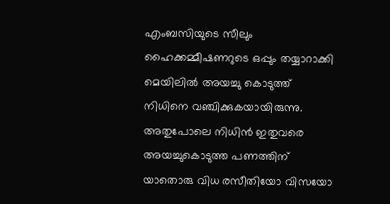എംബസിയുടെ സീലും ഹൈക്കമ്മീഷണറുടെ ഒപ്പും തയ്യാറാക്കി മെയിലില്‍ അയച്ചു കൊടുത്ത് നിധിനെ വഞ്ചിക്കുകയായിരുന്നു. അതുപോലെ നിധിന്‍ ഇതുവരെ അയച്ചുകൊടുത്ത പണത്തിന് യാതൊരു വിധ രസീതിയോ വിസയോ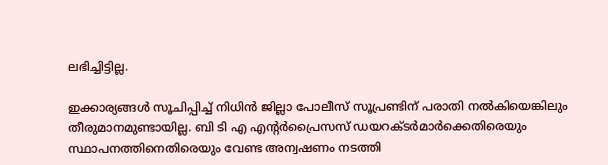ലഭിച്ചിട്ടില്ല.

ഇക്കാര്യങ്ങള്‍ സൂചിപ്പിച്ച് നിധിന്‍ ജില്ലാ പോലീസ് സൂപ്രണ്ടിന് പരാതി നല്‍കിയെങ്കിലും തീരുമാനമുണ്ടായില്ല. ബി ടി എ എന്റര്‍പ്രൈസസ് ഡയറക്ടര്‍മാര്‍ക്കെതിരെയും സ്ഥാപനത്തിനെതിരെയും വേണ്ട അന്വഷണം നടത്തി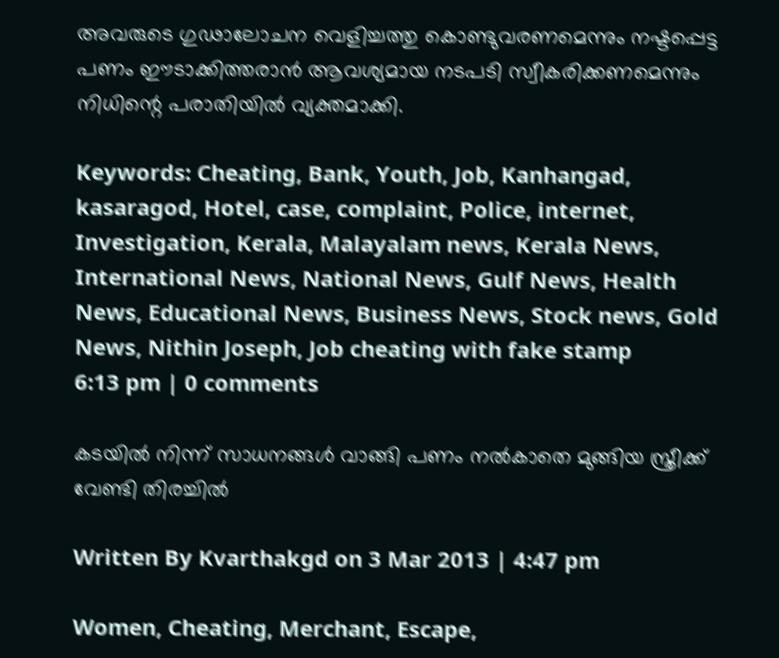അവരുടെ ഗുഢാലോചന വെളിച്ചത്തു കൊണ്ടുവരണമെന്നും നഷ്ടപ്പെട്ട പണം ഈടാക്കിത്തരാന്‍ ആവശ്യമായ നടപടി സ്വീകരിക്കണമെന്നും നിധിന്റെ പരാതിയില്‍ വ്യക്തമാക്കി.

Keywords: Cheating, Bank, Youth, Job, Kanhangad, kasaragod, Hotel, case, complaint, Police, internet, Investigation, Kerala, Malayalam news, Kerala News, International News, National News, Gulf News, Health News, Educational News, Business News, Stock news, Gold News, Nithin Joseph, Job cheating with fake stamp
6:13 pm | 0 comments

കടയില്‍ നിന്ന് സാധനങ്ങള്‍ വാങ്ങി പണം നല്‍കാതെ മുങ്ങിയ സ്ത്രീക്ക് വേണ്ടി തിരച്ചില്‍

Written By Kvarthakgd on 3 Mar 2013 | 4:47 pm

Women, Cheating, Merchant, Escape,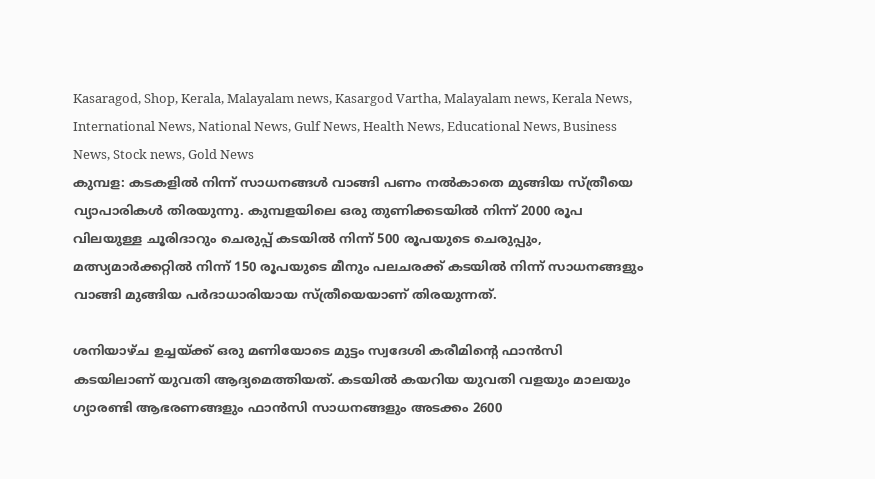Kasaragod, Shop, Kerala, Malayalam news, Kasargod Vartha, Malayalam news, Kerala News, International News, National News, Gulf News, Health News, Educational News, Business News, Stock news, Gold News
കുമ്പള: കടകളില്‍ നിന്ന് സാധനങ്ങള്‍ വാങ്ങി പണം നല്‍കാതെ മുങ്ങിയ സ്ത്രീയെ വ്യാപാരികള്‍ തിരയുന്നു. കുമ്പളയിലെ ഒരു തുണിക്കടയില്‍ നിന്ന് 2000 രൂപ വിലയുള്ള ചൂരിദാറും ചെരുപ്പ് കടയില്‍ നിന്ന് 500 രൂപയുടെ ചെരുപ്പും, മത്സ്യമാര്‍ക്കറ്റില്‍ നിന്ന് 150 രൂപയുടെ മീനും പലചരക്ക് കടയില്‍ നിന്ന് സാധനങ്ങളും വാങ്ങി മുങ്ങിയ പര്‍ദാധാരിയായ സ്ത്രീയെയാണ് തിരയുന്നത്.

ശനിയാഴ്ച ഉച്ചയ്ക്ക് ഒരു മണിയോടെ മുട്ടം സ്വദേശി കരീമിന്റെ ഫാന്‍സി കടയിലാണ് യുവതി ആദ്യമെത്തിയത്. കടയില്‍ കയറിയ യുവതി വളയും മാലയും ഗ്യാരണ്ടി ആഭരണങ്ങളും ഫാന്‍സി സാധനങ്ങളും അടക്കം 2600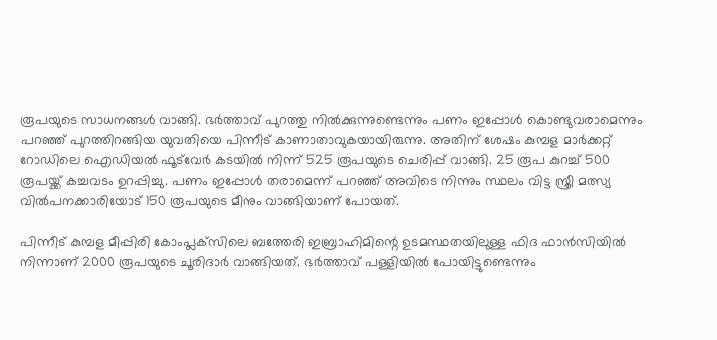രൂപയുടെ സാധനങ്ങള്‍ വാങ്ങി. ഭര്‍ത്താവ് പുറത്തു നില്‍ക്കുന്നുണ്ടെന്നും പണം ഇപ്പോള്‍ കൊണ്ടുവരാമെന്നും പറഞ്ഞ് പുറത്തിറങ്ങിയ യുവതിയെ പിന്നീട് കാണാതാവുകയായിരുന്നു. അതിന് ശേഷം കുമ്പള മാര്‍ക്കറ്റ് റോഡിലെ ഐഡിയല്‍ ഫൂട്‌വേര്‍ കടയില്‍ നിന്ന് 525 രൂപയുടെ ചെരിപ്പ് വാങ്ങി. 25 രൂപ കുറച്ച് 500 രൂപയ്ക്ക് കച്ചവടം ഉറപ്പിച്ചു. പണം ഇപ്പോള്‍ തരാമെന്ന് പറഞ്ഞ് അവിടെ നിന്നും സ്ഥലം വിട്ട സ്ത്രീ മത്സ്യ വില്‍പനക്കാരിയോട് 150 രൂപയുടെ മീനും വാങ്ങിയാണ് പോയത്.

പിന്നീട് കുമ്പള മീപ്പിരി കോംപ്ലക്‌സിലെ ബത്തേരി ഇബ്രാഹിമിന്റെ ഉടമസ്ഥതയിലുള്ള ഫിദ ഫാന്‍സിയില്‍ നിന്നാണ് 2000 രൂപയുടെ ചൂരിദാര്‍ വാങ്ങിയത്. ഭര്‍ത്താവ് പള്ളിയില്‍ പോയിട്ടുണ്ടെന്നും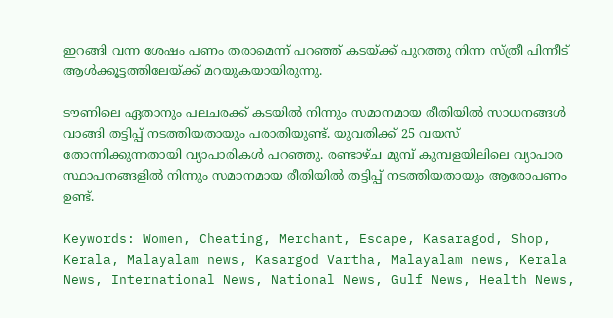ഇറങ്ങി വന്ന ശേഷം പണം തരാമെന്ന് പറഞ്ഞ് കടയ്ക്ക് പുറത്തു നിന്ന സ്ത്രീ പിന്നീട് ആള്‍ക്കൂട്ടത്തിലേയ്ക്ക് മറയുകയായിരുന്നു.

ടൗണിലെ ഏതാനും പലചരക്ക് കടയില്‍ നിന്നും സമാനമായ രീതിയില്‍ സാധനങ്ങള്‍ വാങ്ങി തട്ടിപ്പ് നടത്തിയതായും പരാതിയുണ്ട്. യുവതിക്ക് 25 വയസ് തോന്നിക്കുന്നതായി വ്യാപാരികള്‍ പറഞ്ഞു. രണ്ടാഴ്ച മുമ്പ് കുമ്പളയിലിലെ വ്യാപാര സ്ഥാപനങ്ങളില്‍ നിന്നും സമാനമായ രീതിയില്‍ തട്ടിപ്പ് നടത്തിയതായും ആരോപണം ഉണ്ട്.

Keywords: Women, Cheating, Merchant, Escape, Kasaragod, Shop, Kerala, Malayalam news, Kasargod Vartha, Malayalam news, Kerala News, International News, National News, Gulf News, Health News,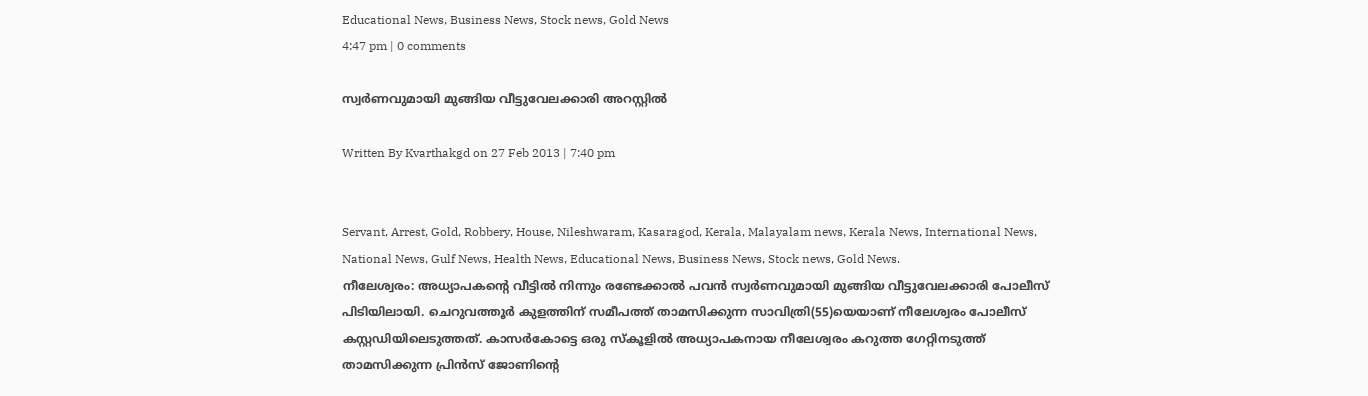Educational News, Business News, Stock news, Gold News
4:47 pm | 0 comments

സ്വര്‍ണവുമായി മുങ്ങിയ വീട്ടുവേലക്കാരി അറസ്റ്റില്‍

Written By Kvarthakgd on 27 Feb 2013 | 7:40 pm


Servant, Arrest, Gold, Robbery, House, Nileshwaram, Kasaragod, Kerala, Malayalam news, Kerala News, International News, National News, Gulf News, Health News, Educational News, Business News, Stock news, Gold News.
നീലേശ്വരം: അധ്യാപകന്റെ വീട്ടില്‍ നിന്നും രണ്ടേക്കാല്‍ പവന്‍ സ്വര്‍ണവുമായി മുങ്ങിയ വീട്ടുവേലക്കാരി പോലീസ് പിടിയിലായി. ചെറുവത്തൂര്‍ കുളത്തിന് സമീപത്ത് താമസിക്കുന്ന സാവിത്രി(55)യെയാണ് നീലേശ്വരം പോലീസ് കസ്റ്റഡിയിലെടുത്തത്. കാസര്‍കോട്ടെ ഒരു സ്‌കൂളില്‍ അധ്യാപകനായ നീലേശ്വരം കറുത്ത ഗേറ്റിനടുത്ത് താമസിക്കുന്ന പ്രിന്‍സ് ജോണിന്റെ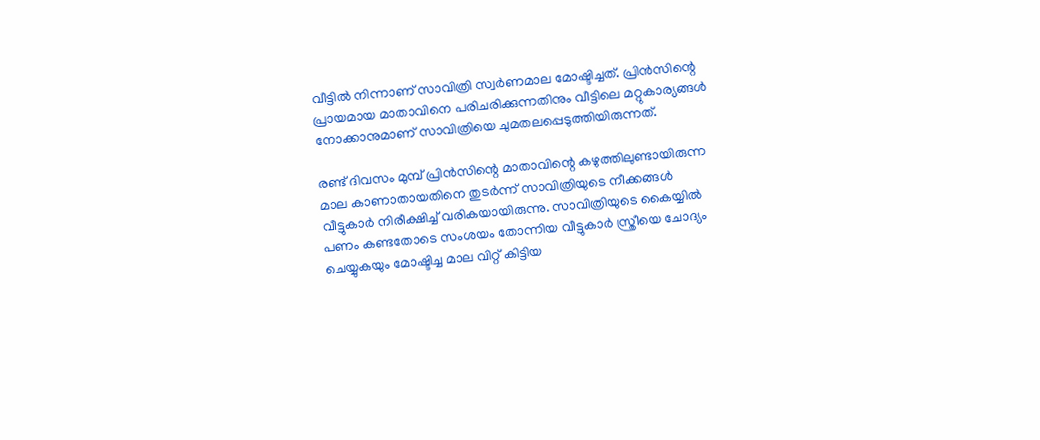വീട്ടില്‍ നിന്നാണ് സാവിത്രി സ്വര്‍ണമാല മോഷ്ടിച്ചത്. പ്രിന്‍സിന്റെ പ്രായമായ മാതാവിനെ പരിചരിക്കുന്നതിനും വീട്ടിലെ മറ്റുകാര്യങ്ങള്‍ നോക്കാനുമാണ് സാവിത്രിയെ ചുമതലപ്പെടുത്തിയിരുന്നത്.

രണ്ട് ദിവസം മുമ്പ് പ്രിന്‍സിന്റെ മാതാവിന്റെ കഴുത്തിലുണ്ടായിരുന്ന മാല കാണാതായതിനെ തുടര്‍ന്ന് സാവിത്രിയുടെ നീക്കങ്ങള്‍ വീട്ടുകാര്‍ നിരീക്ഷിച്ച് വരികയായിരുന്നു. സാവിത്രിയുടെ കൈയ്യില്‍ പണം കണ്ടതോടെ സംശയം തോന്നിയ വീട്ടുകാര്‍ സ്ത്രീയെ ചോദ്യം ചെയ്യുകയും മോഷ്ടിച്ച മാല വിറ്റ് കിട്ടിയ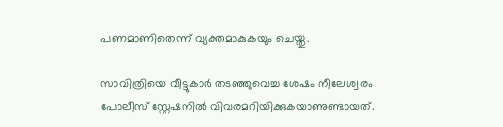പണമാണിതെന്ന് വ്യക്തമാകുകയും ചെയ്തു.

സാവിത്രിയെ വീട്ടുകാര്‍ തടഞ്ഞുവെച്ച ശേഷം നീലേശ്വരം പോലീസ് സ്റ്റേഷനില്‍ വിവരമറിയിക്കുകയാണുണ്ടായത്.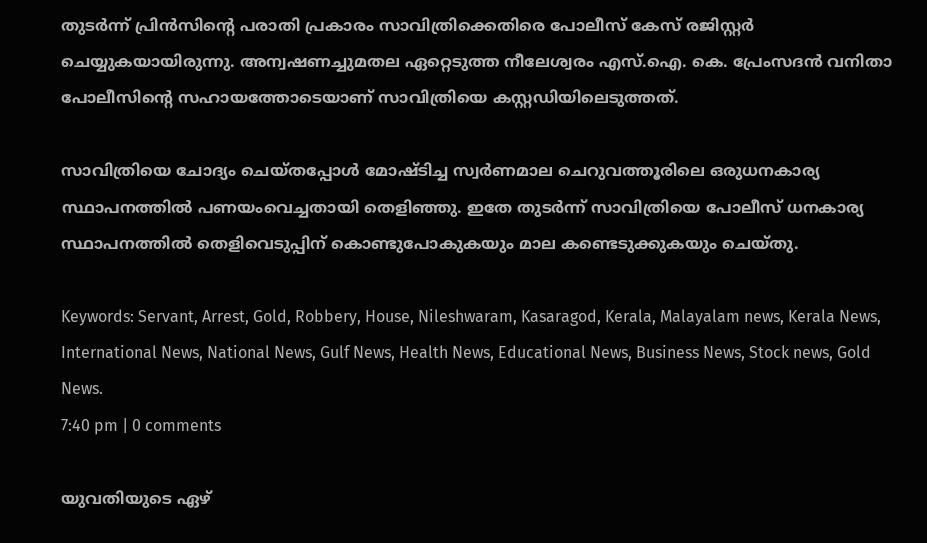തുടര്‍ന്ന് പ്രിന്‍സിന്റെ പരാതി പ്രകാരം സാവിത്രിക്കെതിരെ പോലീസ് കേസ് രജിസ്റ്റര്‍ ചെയ്യുകയായിരുന്നു. അന്വഷണച്ചുമതല ഏറ്റെടുത്ത നീലേശ്വരം എസ്.ഐ. കെ. പ്രേംസദന്‍ വനിതാ പോലീസിന്റെ സഹായത്തോടെയാണ് സാവിത്രിയെ കസ്റ്റഡിയിലെടുത്തത്.

സാവിത്രിയെ ചോദ്യം ചെയ്തപ്പോള്‍ മോഷ്ടിച്ച സ്വര്‍ണമാല ചെറുവത്തൂരിലെ ഒരുധനകാര്യ സ്ഥാപനത്തില്‍ പണയംവെച്ചതായി തെളിഞ്ഞു. ഇതേ തുടര്‍ന്ന് സാവിത്രിയെ പോലീസ് ധനകാര്യ സ്ഥാപനത്തില്‍ തെളിവെടുപ്പിന് കൊണ്ടുപോകുകയും മാല കണ്ടെടുക്കുകയും ചെയ്തു.

Keywords: Servant, Arrest, Gold, Robbery, House, Nileshwaram, Kasaragod, Kerala, Malayalam news, Kerala News, International News, National News, Gulf News, Health News, Educational News, Business News, Stock news, Gold News.
7:40 pm | 0 comments

യുവതിയുടെ ഏഴ്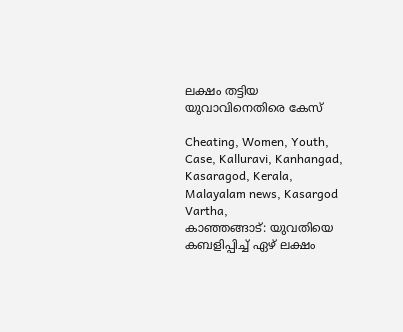ലക്ഷം തട്ടിയ യുവാവിനെതിരെ കേസ്

Cheating, Women, Youth, Case, Kalluravi, Kanhangad, Kasaragod, Kerala, Malayalam news, Kasargod Vartha,
കാഞ്ഞങ്ങാട്: യുവതിയെ കബളിപ്പിച്ച് ഏഴ് ലക്ഷം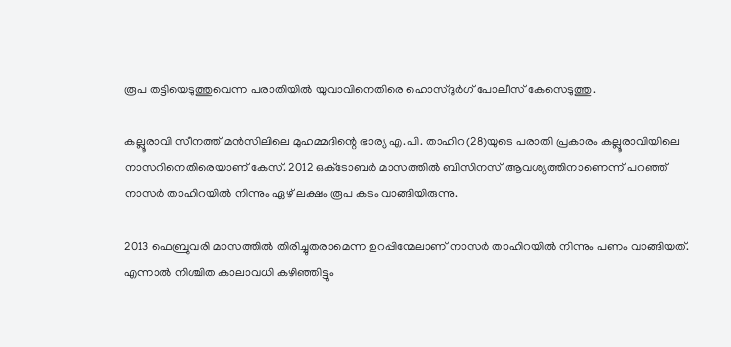രൂപ തട്ടിയെടുത്തുവെന്ന പരാതിയില്‍ യുവാവിനെതിരെ ഹൊസ്ദുര്‍ഗ് പോലീസ് കേസെടുത്തു.

കല്ലൂരാവി സീനത്ത് മന്‍സിലിലെ മുഹമ്മദിന്റെ ഭാര്യ എ.പി. താഹിറ(28)യുടെ പരാതി പ്രകാരം കല്ലൂരാവിയിലെ നാസറിനെതിരെയാണ് കേസ്. 2012 ഒക്‌ടോബര്‍ മാസത്തില്‍ ബിസിനസ് ആവശ്യത്തിനാണെന്ന് പറഞ്ഞ് നാസര്‍ താഹിറയില്‍ നിന്നും ഏഴ് ലക്ഷം രൂപ കടം വാങ്ങിയിരുന്നു.

2013 ഫെബ്രുവരി മാസത്തില്‍ തിരിച്ചുതരാമെന്ന ഉറപ്പിന്മേലാണ് നാസര്‍ താഹിറയില്‍ നിന്നും പണം വാങ്ങിയത്. എന്നാല്‍ നിശ്ചിത കാലാവധി കഴിഞ്ഞിട്ടും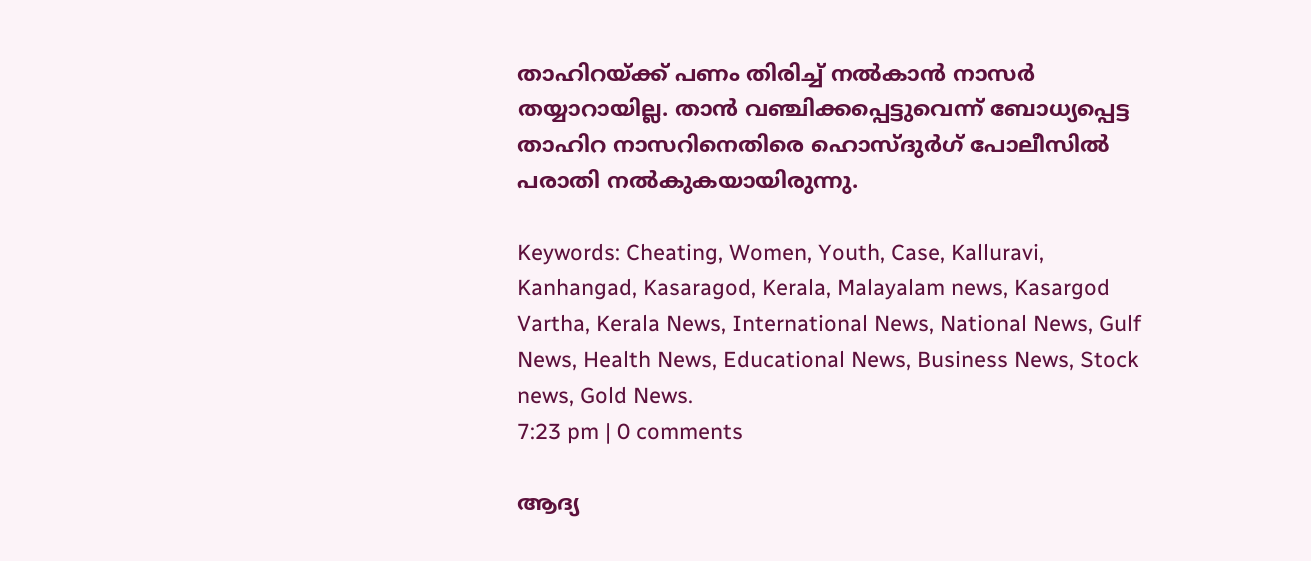താഹിറയ്ക്ക് പണം തിരിച്ച് നല്‍കാന്‍ നാസര്‍ തയ്യാറായില്ല. താന്‍ വഞ്ചിക്കപ്പെട്ടുവെന്ന് ബോധ്യപ്പെട്ട താഹിറ നാസറിനെതിരെ ഹൊസ്ദുര്‍ഗ് പോലീസില്‍ പരാതി നല്‍കുകയായിരുന്നു.

Keywords: Cheating, Women, Youth, Case, Kalluravi, Kanhangad, Kasaragod, Kerala, Malayalam news, Kasargod Vartha, Kerala News, International News, National News, Gulf News, Health News, Educational News, Business News, Stock news, Gold News.
7:23 pm | 0 comments

ആദ്യ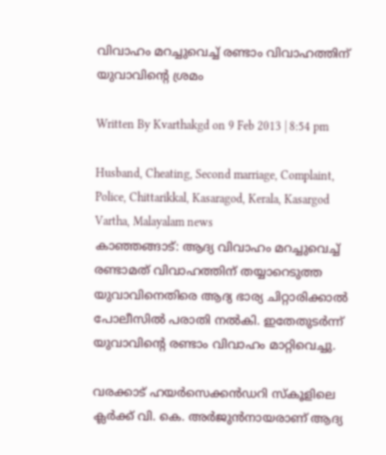വിവാഹം മറച്ചുവെച്ച് രണ്ടാം വിവാഹത്തിന് യുവാവിന്റെ ശ്രമം

Written By Kvarthakgd on 9 Feb 2013 | 8:54 pm

Husband, Cheating, Second marriage, Complaint, Police, Chittarikkal, Kasaragod, Kerala, Kasargod Vartha, Malayalam news
കാഞ്ഞങ്ങാട്: ആദ്യ വിവാഹം മറച്ചുവെച്ച് രണ്ടാമത് വിവാഹത്തിന് തയ്യാറെടുത്ത യുവാവിനെതിരെ ആദ്യ ഭാര്യ ചിറ്റാരിക്കാല്‍ പോലീസില്‍ പരാതി നല്‍കി. ഇതേതുടര്‍ന്ന് യുവാവിന്റെ രണ്ടാം വിവാഹം മാറ്റിവെച്ചു.

വരക്കാട് ഹയര്‍സെക്കന്‍ഡറി സ്‌കൂളിലെ ക്ലര്‍ക്ക് വി. കെ. അര്‍ജുന്‍നായരാണ് ആദ്യ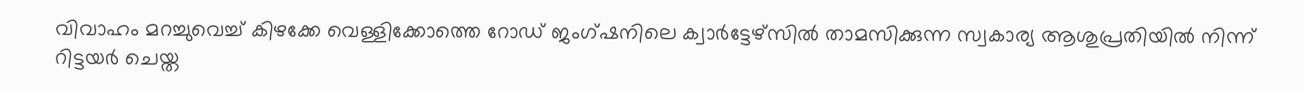വിവാഹം മറച്ചുവെച്ച് കിഴക്കേ വെള്ളിക്കോത്തെ റോഡ് ജംഗ്ഷനിലെ ക്വാര്‍ട്ടേഴ്‌സില്‍ താമസിക്കുന്ന സ്വകാര്യ ആശുപ്രതിയില്‍ നിന്ന് റിട്ടയര്‍ ചെയ്ത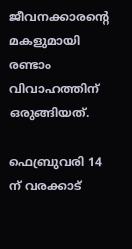ജീവനക്കാരന്റെ മകളുമായി രണ്ടാം വിവാഹത്തിന് ഒരുങ്ങിയത്.

ഫെബ്രുവരി 14 ന് വരക്കാട്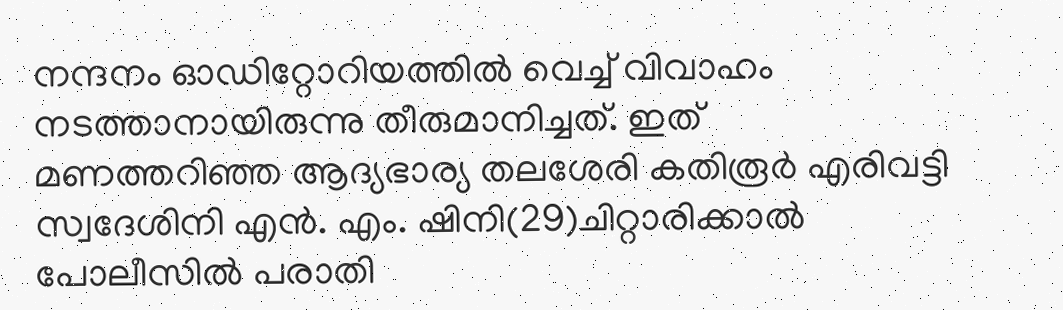നന്ദനം ഓഡിറ്റോറിയത്തില്‍ വെച്ച് വിവാഹം നടത്താനായിരുന്നു തീരുമാനിച്ചത്. ഇത് മണത്തറിഞ്ഞ ആദ്യഭാര്യ തലശേരി കതിരൂര്‍ എരിവട്ടി സ്വദേശിനി എന്‍. എം. ഷിനി(29)ചിറ്റാരിക്കാല്‍ പോലീസില്‍ പരാതി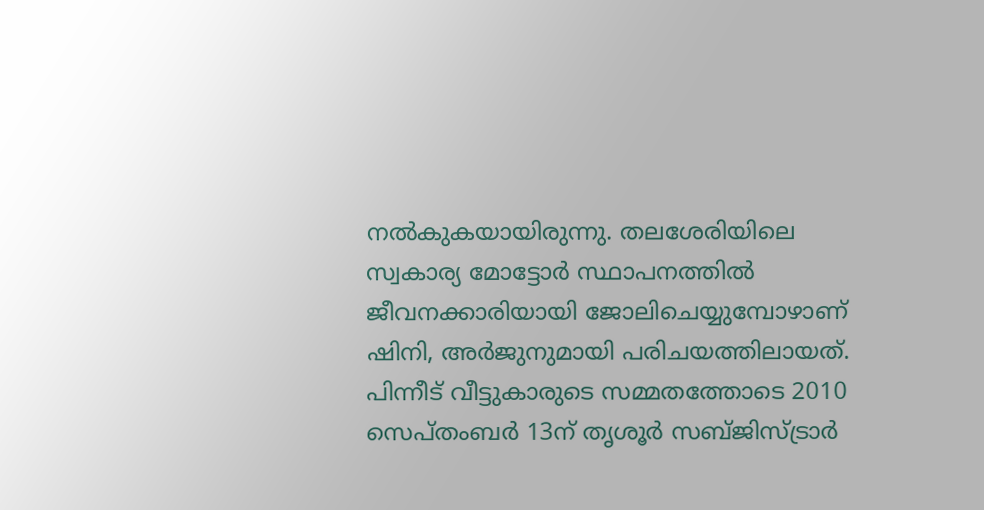നല്‍കുകയായിരുന്നു. തലശേരിയിലെ സ്വകാര്യ മോട്ടോര്‍ സ്ഥാപനത്തില്‍ ജീവനക്കാരിയായി ജോലിചെയ്യുമ്പോഴാണ് ഷിനി, അര്‍ജുനുമായി പരിചയത്തിലായത്. പിന്നീട് വീട്ടുകാരുടെ സമ്മതത്തോടെ 2010 സെപ്തംബര്‍ 13ന് തൃശൂര്‍ സബ്ജിസ്ട്രാര്‍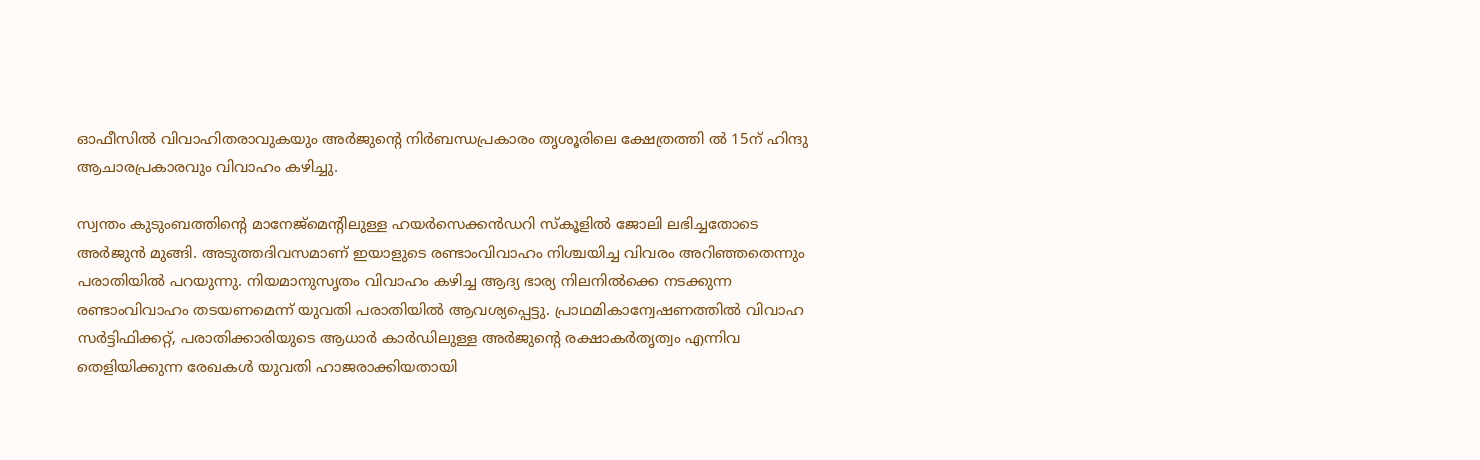ഓഫീസില്‍ വിവാഹിതരാവുകയും അര്‍ജുന്റെ നിര്‍ബന്ധപ്രകാരം തൃശൂരിലെ ക്ഷേത്രത്തി ല്‍ 15ന് ഹിന്ദു ആചാരപ്രകാരവും വിവാഹം കഴിച്ചു.

സ്വന്തം കുടുംബത്തിന്റെ മാനേജ്‌മെന്റിലുള്ള ഹയര്‍സെക്കന്‍ഡറി സ്‌കൂളില്‍ ജോലി ലഭിച്ചതോടെ അര്‍ജുന്‍ മുങ്ങി. അടുത്തദിവസമാണ് ഇയാളുടെ രണ്ടാംവിവാഹം നിശ്ചയിച്ച വിവരം അറിഞ്ഞതെന്നും പരാതിയില്‍ പറയുന്നു. നിയമാനുസൃതം വിവാഹം കഴിച്ച ആദ്യ ഭാര്യ നിലനില്‍ക്കെ നടക്കുന്ന രണ്ടാംവിവാഹം തടയണമെന്ന് യുവതി പരാതിയില്‍ ആവശ്യപ്പെട്ടു. പ്രാഥമികാന്വേഷണത്തില്‍ വിവാഹ സര്‍ട്ടിഫിക്കറ്റ്, പരാതിക്കാരിയുടെ ആധാര്‍ കാര്‍ഡിലുള്ള അര്‍ജുന്റെ രക്ഷാകര്‍തൃത്വം എന്നിവ തെളിയിക്കുന്ന രേഖകള്‍ യുവതി ഹാജരാക്കിയതായി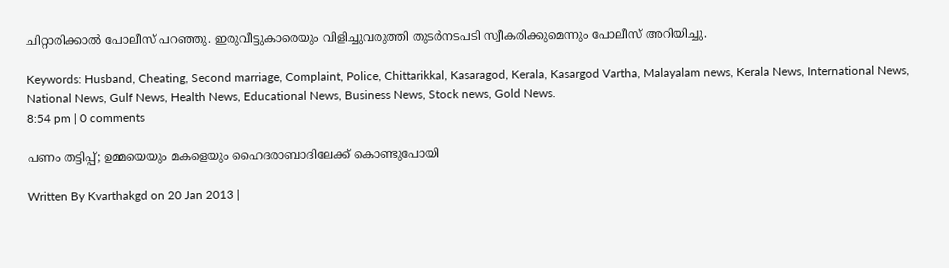ചിറ്റാരിക്കാല്‍ പോലീസ് പറഞ്ഞു. ഇരുവീട്ടുകാരെയും വിളിച്ചുവരുത്തി തുടര്‍നടപടി സ്വീകരിക്കുമെന്നും പോലീസ് അറിയിച്ചു.

Keywords: Husband, Cheating, Second marriage, Complaint, Police, Chittarikkal, Kasaragod, Kerala, Kasargod Vartha, Malayalam news, Kerala News, International News, National News, Gulf News, Health News, Educational News, Business News, Stock news, Gold News.
8:54 pm | 0 comments

പണം തട്ടിപ്പ്; ഉമ്മയെയും മകളെയും ഹൈദരാബാദിലേക്ക് കൊണ്ടുപോയി

Written By Kvarthakgd on 20 Jan 2013 |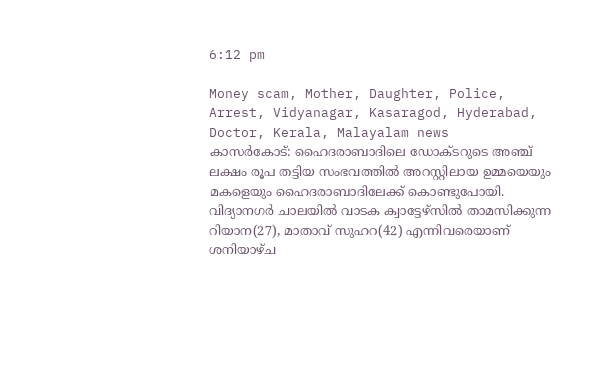6:12 pm

Money scam, Mother, Daughter, Police, Arrest, Vidyanagar, Kasaragod, Hyderabad, Doctor, Kerala, Malayalam news
കാസര്‍കോട്: ഹൈദരാബാദിലെ ഡോക്ടറുടെ അഞ്ച് ലക്ഷം രൂപ തട്ടിയ സംഭവത്തില്‍ അറസ്റ്റിലായ ഉമ്മയെയും മകളെയും ഹൈദരാബാദിലേക്ക് കൊണ്ടുപോയി. വിദ്യാനഗര്‍ ചാലയില്‍ വാടക ക്വാട്ടേഴ്‌സില്‍ താമസിക്കുന്ന റിയാന(27), മാതാവ് സുഹറ(42) എന്നിവരെയാണ് ശനിയാഴ്ച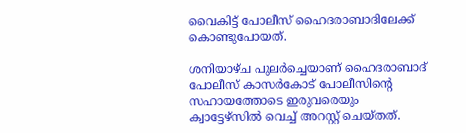വൈകിട്ട് പോലീസ് ഹൈദരാബാദിലേക്ക് കൊണ്ടുപോയത്.

ശനിയാഴ്ച പുലര്‍ച്ചെയാണ് ഹൈദരാബാദ് പോലീസ് കാസര്‍കോട് പോലീസിന്റെ സഹായത്തോടെ ഇരുവരെയും ക്വാട്ടേഴ്‌സില്‍ വെച്ച് അറസ്റ്റ് ചെയ്തത്.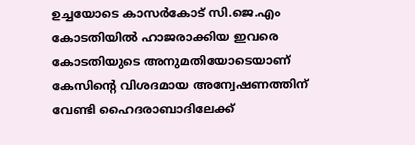ഉച്ചയോടെ കാസര്‍കോട് സി.ജെ.എം കോടതിയില്‍ ഹാജരാക്കിയ ഇവരെ കോടതിയുടെ അനുമതിയോടെയാണ് കേസിന്റെ വിശദമായ അന്വേഷണത്തിന് വേണ്ടി ഹൈദരാബാദിലേക്ക്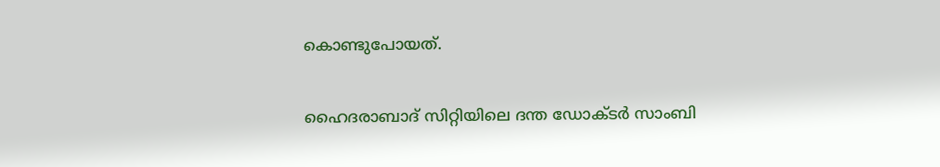കൊണ്ടുപോയത്.

ഹൈദരാബാദ് സിറ്റിയിലെ ദന്ത ഡോക്ടര്‍ സാംബി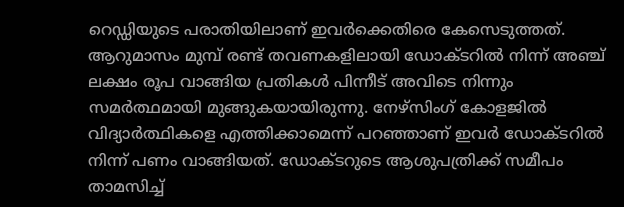റെഡ്ഡിയുടെ പരാതിയിലാണ് ഇവര്‍ക്കെതിരെ കേസെടുത്തത്. ആറുമാസം മുമ്പ് രണ്ട് തവണകളിലായി ഡോക്ടറില്‍ നിന്ന് അഞ്ച് ലക്ഷം രൂപ വാങ്ങിയ പ്രതികള്‍ പിന്നീട് അവിടെ നിന്നും സമര്‍ത്ഥമായി മുങ്ങുകയായിരുന്നു. നേഴ്‌സിംഗ് കോളജില്‍ വിദ്യാര്‍ത്ഥികളെ എത്തിക്കാമെന്ന് പറഞ്ഞാണ് ഇവര്‍ ഡോക്ടറില്‍ നിന്ന് പണം വാങ്ങിയത്. ഡോക്ടറുടെ ആശുപത്രിക്ക് സമീപം താമസിച്ച്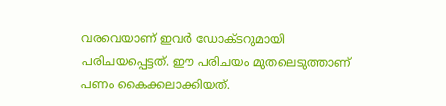വരവെയാണ് ഇവര്‍ ഡോക്ടറുമായി പരിചയപ്പെട്ടത്. ഈ പരിചയം മുതലെടുത്താണ് പണം കൈക്കലാക്കിയത്.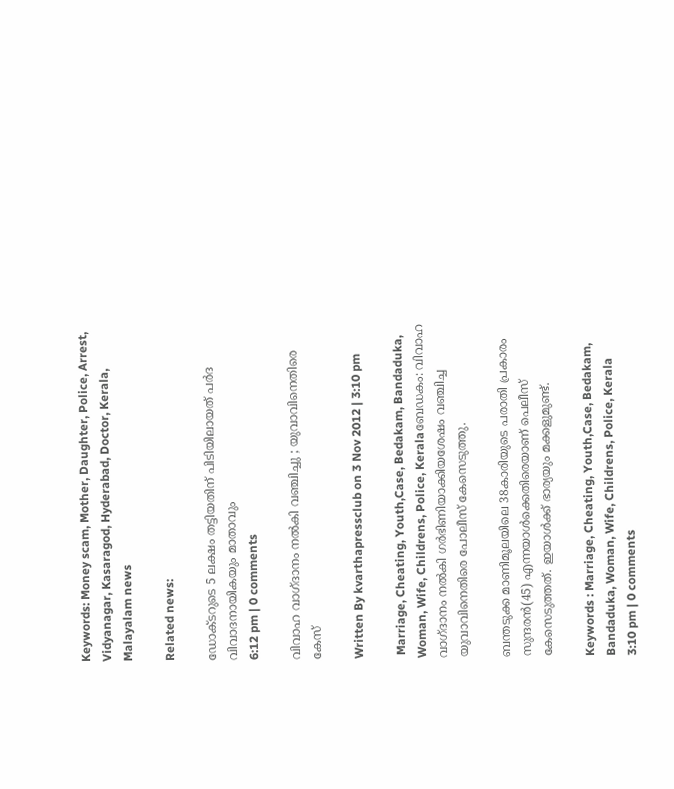Keywords: Money scam, Mother, Daughter, Police, Arrest, Vidyanagar, Kasaragod, Hyderabad, Doctor, Kerala, Malayalam news

Related news:

ഡോക്ടറുടെ 5 ലക്ഷം തട്ടിയതിന് പിടിയിലായത് പര്‍ദ വിവാദനായികയും മാതാവും
6:12 pm | 0 comments

വിവാഹ വാഗ്ദാനം നല്‍കി വഞ്ചിച്ചു ; യുവാവിനെതിരെ കേസ്

Written By kvarthapressclub on 3 Nov 2012 | 3:10 pm

 Marriage, Cheating, Youth,Case, Bedakam, Bandaduka, Woman, Wife, Childrens, Police, Keralaബേഡകം: വിവാഹ വാഗ്ദാനം നല്‍കി ഗര്‍ഭിണിയാക്കിയശേഷം വഞ്ചിച്ച യുവാവിനെതിരെ പോലീസ് കേസെടുത്തു.

ബന്തടുക്ക മാണിമൂലയിലെ 38കാരിയുടെ പരാതി പ്രകാരം സുന്ദരന്‍(45) എന്നയാള്‍ക്കെതിരെയാണ് പെലീസ് കേസെടുത്തത്. ഇയാള്‍ക്ക് ഭാര്യയും മക്കളുമുണ്ട്.

Keywords : Marriage, Cheating, Youth,Case, Bedakam, Bandaduka, Woman, Wife, Childrens, Police, Kerala
3:10 pm | 0 comments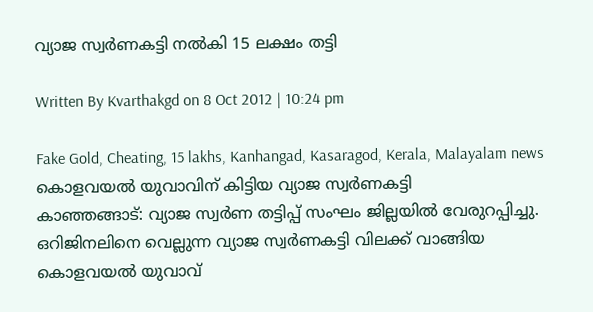വ്യാജ സ്വര്‍ണകട്ടി നല്‍കി 15 ലക്ഷം തട്ടി

Written By Kvarthakgd on 8 Oct 2012 | 10:24 pm

Fake Gold, Cheating, 15 lakhs, Kanhangad, Kasaragod, Kerala, Malayalam news
കൊളവയല്‍ യുവാവിന് കിട്ടിയ വ്യാജ സ്വര്‍ണകട്ടി
കാഞ്ഞങ്ങാട്: വ്യാജ സ്വര്‍ണ തട്ടിപ്പ് സംഘം ജില്ലയില്‍ വേരുറപ്പിച്ചു. ഒറിജിനലിനെ വെല്ലുന്ന വ്യാജ സ്വര്‍ണകട്ടി വിലക്ക് വാങ്ങിയ കൊളവയല്‍ യുവാവ്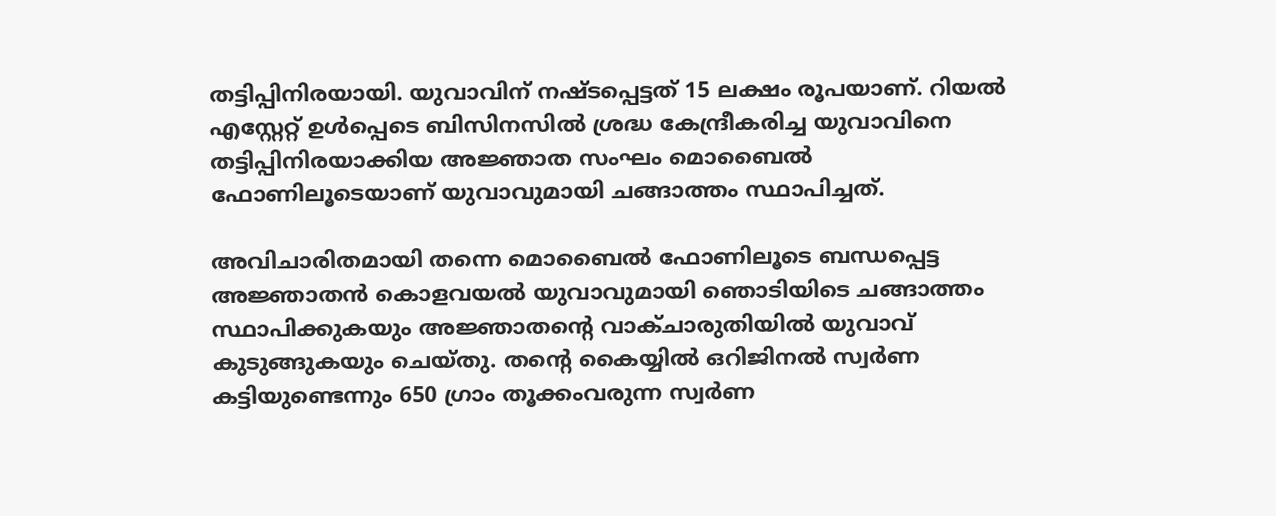തട്ടിപ്പിനിരയായി. യുവാവിന് നഷ്ടപ്പെട്ടത് 15 ലക്ഷം രൂപയാണ്. റിയല്‍ എസ്റ്റേറ്റ് ഉള്‍പ്പെടെ ബിസിനസില്‍ ശ്രദ്ധ കേന്ദ്രീകരിച്ച യുവാവിനെ തട്ടിപ്പിനിരയാക്കിയ അജ്ഞാത സംഘം മൊബൈല്‍ ഫോണിലൂടെയാണ് യുവാവുമായി ചങ്ങാത്തം സ്ഥാപിച്ചത്.

അവിചാരിതമായി തന്നെ മൊബൈല്‍ ഫോണിലൂടെ ബന്ധപ്പെട്ട അജ്ഞാതന്‍ കൊളവയല്‍ യുവാവുമായി ഞൊടിയിടെ ചങ്ങാത്തം സ്ഥാപിക്കുകയും അജ്ഞാതന്റെ വാക്ചാരുതിയില്‍ യുവാവ് കുടുങ്ങുകയും ചെയ്തു. തന്റെ കൈയ്യില്‍ ഒറിജിനല്‍ സ്വര്‍ണ കട്ടിയുണ്ടെന്നും 650 ഗ്രാം തൂക്കംവരുന്ന സ്വര്‍ണ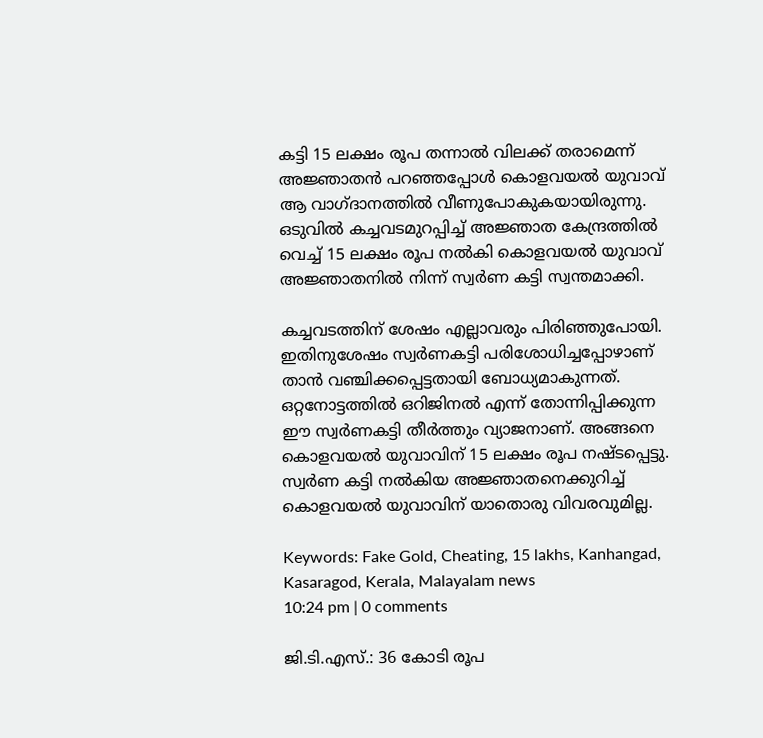കട്ടി 15 ലക്ഷം രൂപ തന്നാല്‍ വിലക്ക് തരാമെന്ന് അജ്ഞാതന്‍ പറഞ്ഞപ്പോള്‍ കൊളവയല്‍ യുവാവ് ആ വാഗ്ദാനത്തില്‍ വീണുപോകുകയായിരുന്നു. ഒടുവില്‍ കച്ചവടമുറപ്പിച്ച് അജ്ഞാത കേന്ദ്രത്തില്‍ വെച്ച് 15 ലക്ഷം രൂപ നല്‍കി കൊളവയല്‍ യുവാവ് അജ്ഞാതനില്‍ നിന്ന് സ്വര്‍ണ കട്ടി സ്വന്തമാക്കി.

കച്ചവടത്തിന് ശേഷം എല്ലാവരും പിരിഞ്ഞുപോയി. ഇതിനുശേഷം സ്വര്‍ണകട്ടി പരിശോധിച്ചപ്പോഴാണ് താന്‍ വഞ്ചിക്കപ്പെട്ടതായി ബോധ്യമാകുന്നത്. ഒറ്റനോട്ടത്തില്‍ ഒറിജിനല്‍ എന്ന് തോന്നിപ്പിക്കുന്ന ഈ സ്വര്‍ണകട്ടി തീര്‍ത്തും വ്യാജനാണ്. അങ്ങനെ കൊളവയല്‍ യുവാവിന് 15 ലക്ഷം രൂപ നഷ്ടപ്പെട്ടു. സ്വര്‍ണ കട്ടി നല്‍കിയ അജ്ഞാതനെക്കുറിച്ച് കൊളവയല്‍ യുവാവിന് യാതൊരു വിവരവുമില്ല.

Keywords: Fake Gold, Cheating, 15 lakhs, Kanhangad, Kasaragod, Kerala, Malayalam news
10:24 pm | 0 comments

ജി.ടി.എസ്.: 36 കോടി രൂപ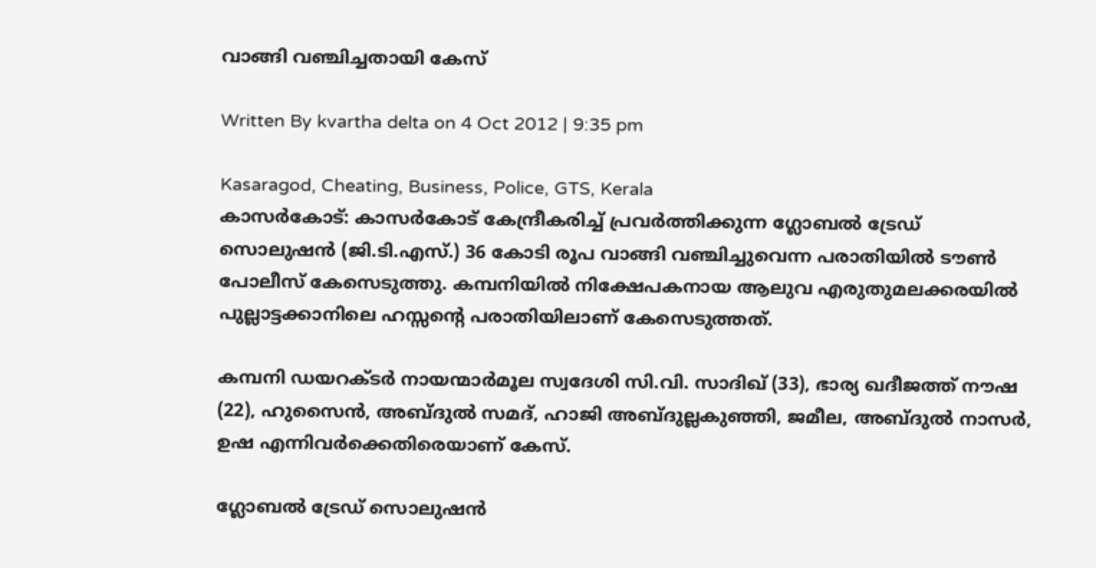വാങ്ങി വഞ്ചിച്ചതായി കേസ്

Written By kvartha delta on 4 Oct 2012 | 9:35 pm

Kasaragod, Cheating, Business, Police, GTS, Kerala
കാസര്‍കോട്: കാസര്‍കോട് കേന്ദ്രീകരിച്ച് പ്രവര്‍ത്തിക്കുന്ന ഗ്ലോബല്‍ ട്രേഡ് സൊലുഷന്‍ (ജി.ടി.എസ്.) 36 കോടി രൂപ വാങ്ങി വഞ്ചിച്ചുവെന്ന പരാതിയില്‍ ടൗണ്‍ പോലീസ് കേസെടുത്തു. കമ്പനിയില്‍ നിക്ഷേപകനായ ആലുവ എരുതുമലക്കരയില്‍ പുല്ലാട്ടക്കാനിലെ ഹസ്സന്റെ പരാതിയിലാണ് കേസെടുത്തത്.

കമ്പനി ഡയറക്ടര്‍ നായന്മാര്‍മൂല സ്വദേശി സി.വി. സാദിഖ് (33), ഭാര്യ ഖദീജത്ത് നൗഷ (22), ഹുസൈന്‍, അബ്ദുല്‍ സമദ്, ഹാജി അബ്ദുല്ലകുഞ്ഞി, ജമീല, അബ്ദുല്‍ നാസര്‍, ഉഷ എന്നിവര്‍ക്കെതിരെയാണ് കേസ്.

ഗ്ലോബല്‍ ട്രേഡ് സൊലുഷന്‍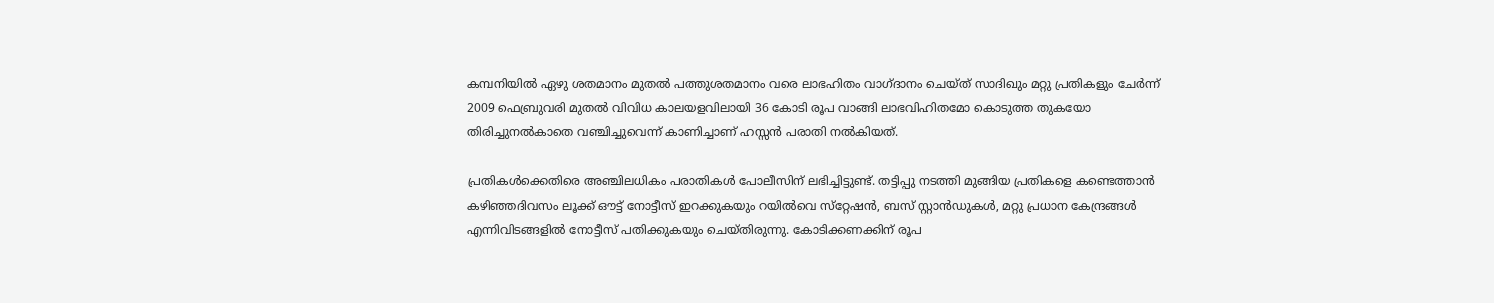കമ്പനിയില്‍ ഏഴു ശതമാനം മുതല്‍ പത്തുശതമാനം വരെ ലാഭഹിതം വാഗ്ദാനം ചെയ്ത് സാദിഖും മറ്റു പ്രതികളും ചേര്‍ന്ന് 2009 ഫെബ്രുവരി മുതല്‍ വിവിധ കാലയളവിലായി 36 കോടി രൂപ വാങ്ങി ലാഭവിഹിതമോ കൊടുത്ത തുകയോ തിരിച്ചുനല്‍കാതെ വഞ്ചിച്ചുവെന്ന് കാണിച്ചാണ് ഹസ്സന്‍ പരാതി നല്‍കിയത്.

പ്രതികള്‍ക്കെതിരെ അഞ്ചിലധികം പരാതികള്‍ പോലീസിന് ലഭിച്ചിട്ടുണ്ട്. തട്ടിപ്പു നടത്തി മുങ്ങിയ പ്രതികളെ കണ്ടെത്താന്‍ കഴിഞ്ഞദിവസം ലൂക്ക് ഔട്ട് നോട്ടീസ് ഇറക്കുകയും റയില്‍വെ സ്‌റ്റേഷന്‍, ബസ് സ്റ്റാന്‍ഡുകള്‍, മറ്റു പ്രധാന കേന്ദ്രങ്ങള്‍ എന്നിവിടങ്ങളില്‍ നോട്ടീസ് പതിക്കുകയും ചെയ്തിരുന്നു. കോടിക്കണക്കിന് രൂപ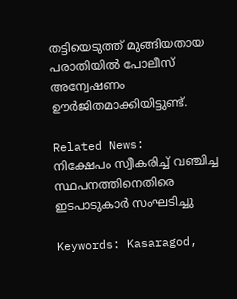തട്ടിയെടുത്ത് മുങ്ങിയതായ പരാതിയില്‍ പോലീസ് അന്വേഷണം ഊര്‍ജിതമാക്കിയിട്ടുണ്ട്.

Related News:
നിക്ഷേപം സ്വീകരിച്ച് വഞ്ചിച്ച സ്ഥപനത്തിനെതിരെ ഇടപാടുകാര്‍ സംഘടിച്ചു

Keywords: Kasaragod,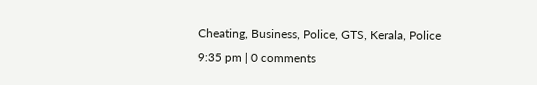Cheating, Business, Police, GTS, Kerala, Police
9:35 pm | 0 comments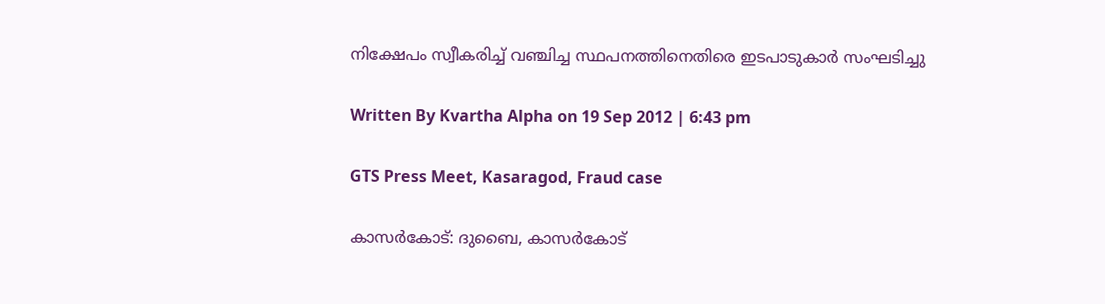നിക്ഷേപം സ്വീകരിച്ച് വഞ്ചിച്ച സ്ഥപനത്തിനെതിരെ ഇടപാടുകാര്‍ സംഘടിച്ചു

Written By Kvartha Alpha on 19 Sep 2012 | 6:43 pm

GTS Press Meet, Kasaragod, Fraud case

കാസര്‍കോട്: ദുബൈ, കാസര്‍കോട്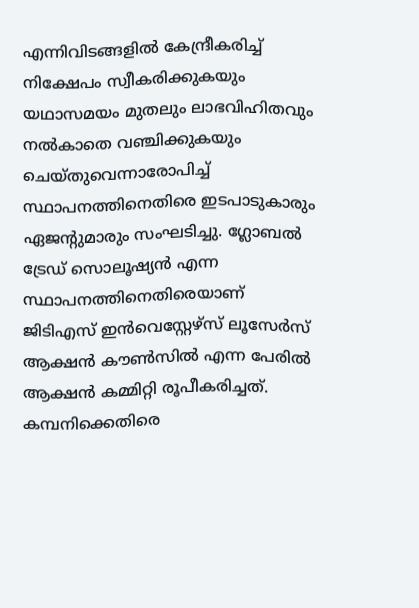എന്നിവിടങ്ങളില്‍ കേന്ദ്രീകരിച്ച് നിക്ഷേപം സ്വീകരിക്കുകയും യഥാസമയം മുതലും ലാഭവിഹിതവും നല്‍കാതെ വഞ്ചിക്കുകയും ചെയ്തുവെന്നാരോപിച്ച് സ്ഥാപനത്തിനെതിരെ ഇടപാടുകാരും ഏജന്റുമാരും സംഘടിച്ചു. ഗ്ലോബല്‍ ട്രേഡ് സൊലൂഷ്യന്‍ എന്ന സ്ഥാപനത്തിനെതിരെയാണ് ജിടിഎസ് ഇന്‍വെസ്റ്റേഴ്‌സ് ലൂസേര്‍സ് ആക്ഷന്‍ കൗണ്‍സില്‍ എന്ന പേരില്‍ ആക്ഷന്‍ കമ്മിറ്റി രൂപീകരിച്ചത്. കമ്പനിക്കെതിരെ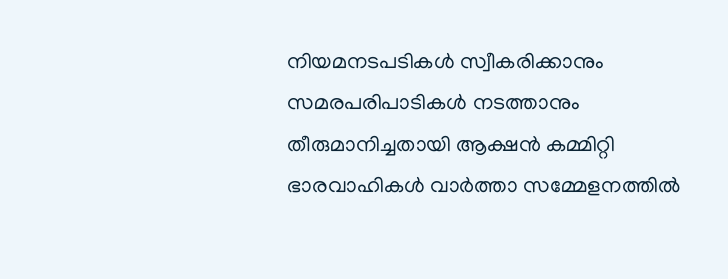നിയമനടപടികള്‍ സ്വീകരിക്കാനും സമരപരിപാടികള്‍ നടത്താനും തീരുമാനിച്ചതായി ആക്ഷന്‍ കമ്മിറ്റി ഭാരവാഹികള്‍ വാര്‍ത്താ സമ്മേളനത്തില്‍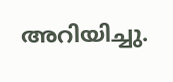അറിയിച്ചു.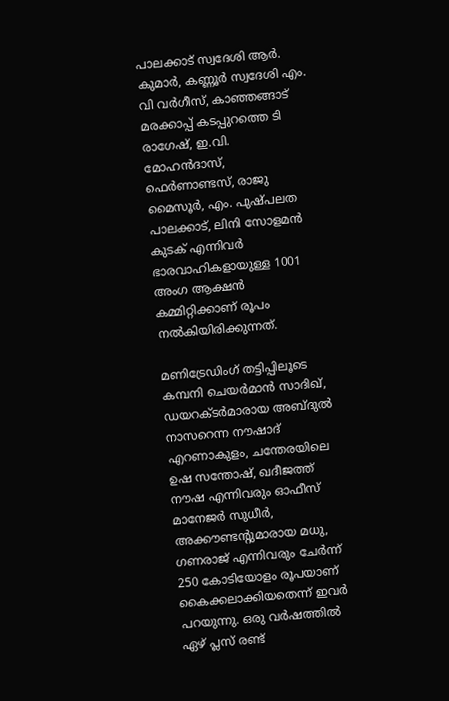പാലക്കാട് സ്വദേശി ആര്‍. കുമാര്‍, കണ്ണൂര്‍ സ്വദേശി എം. വി വര്‍ഗീസ്, കാഞ്ഞങ്ങാട് മരക്കാപ്പ് കടപ്പുറത്തെ ടി രാഗേഷ്, ഇ.വി. മോഹന്‍ദാസ്, ഫെര്‍ണാണ്ടസ്, രാജു മൈസൂര്‍, എം. പുഷ്പലത പാലക്കാട്, ലിനി സോളമന്‍ കുടക് എന്നിവര്‍ ഭാരവാഹികളായുള്ള 1001 അംഗ ആക്ഷന്‍ കമ്മിറ്റിക്കാണ് രൂപം നല്‍കിയിരിക്കുന്നത്.

മണിട്രേഡിംഗ് തട്ടിപ്പിലൂടെ കമ്പനി ചെയര്‍മാന്‍ സാദിഖ്, ഡയറക്ടര്‍മാരായ അബ്ദുല്‍ നാസറെന്ന നൗഷാദ് എറണാകുളം, ചന്തേരയിലെ ഉഷ സന്തോഷ്, ഖദീജത്ത് നൗഷ എന്നിവരും ഓഫീസ് മാനേജര്‍ സുധീര്‍, അക്കൗണ്ടന്റുമാരായ മധു, ഗണരാജ് എന്നിവരും ചേര്‍ന്ന് 250 കോടിയോളം രൂപയാണ് കൈക്കലാക്കിയതെന്ന് ഇവര്‍ പറയുന്നു. ഒരു വര്‍ഷത്തില്‍ ഏഴ് പ്ലസ് രണ്ട്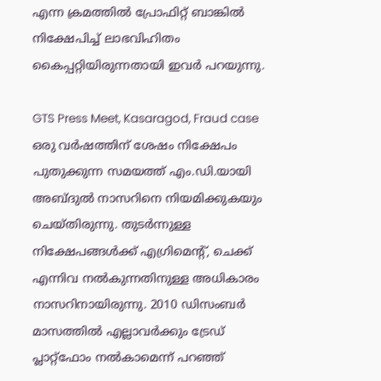എന്ന ക്രമത്തില്‍ പ്രോഫിറ്റ് ബാങ്കില്‍ നിക്ഷേപിച്ച് ലാഭവിഹിതം കൈപ്പറ്റിയിരുന്നതായി ഇവര്‍ പറയുന്നു.

GTS Press Meet, Kasaragod, Fraud case
ഒരു വര്‍ഷത്തിന് ശേഷം നിക്ഷേപം പുതുക്കുന്ന സമയത്ത് എം.ഡി.യായി അബ്ദുല്‍ നാസറിനെ നിയമിക്കുകയും ചെയ്തിരുന്നു. തുടര്‍ന്നുള്ള നിക്ഷേപങ്ങള്‍ക്ക് എഗ്രിമെന്റ്, ചെക്ക് എന്നിവ നല്‍കുന്നതിനുള്ള അധികാരം നാസറിനായിരുന്നു. 2010 ഡിസംബര്‍ മാസത്തില്‍ എല്ലാവര്‍ക്കും ട്രേഡ് പ്ലാറ്റ്‌ഫോം നല്‍കാമെന്ന് പറഞ്ഞ്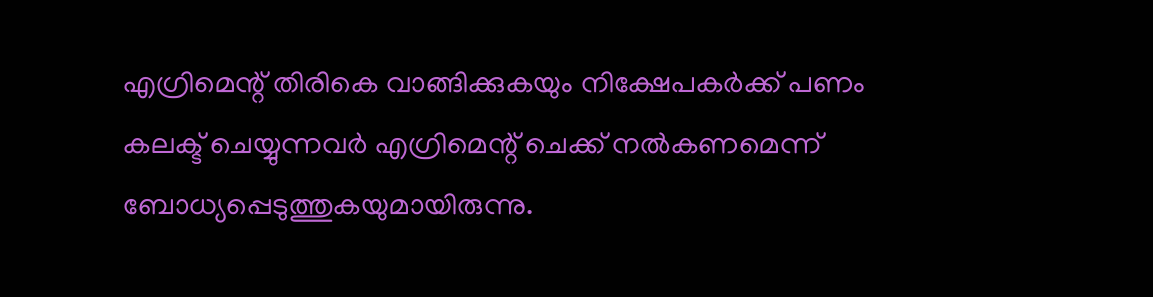എഗ്രിമെന്റ് തിരികെ വാങ്ങിക്കുകയും നിക്ഷേപകര്‍ക്ക് പണം കലക്ട് ചെയ്യുന്നവര്‍ എഗ്രിമെന്റ് ചെക്ക് നല്‍കണമെന്ന് ബോധ്യപ്പെടുത്തുകയുമായിരുന്നു.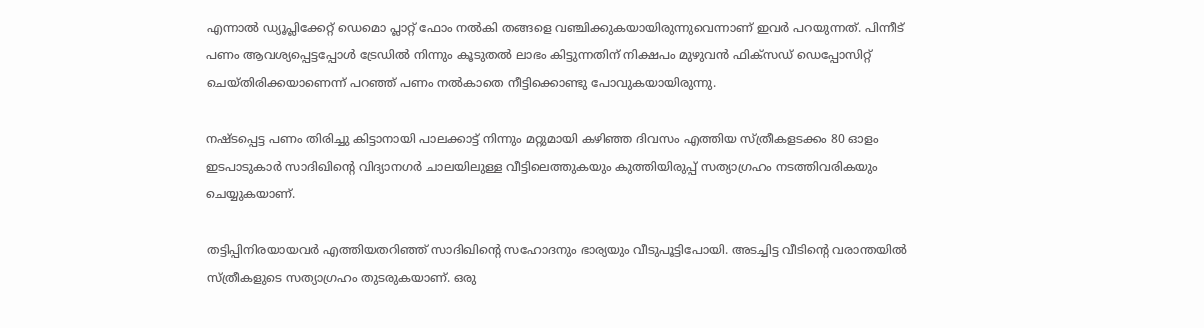എന്നാല്‍ ഡ്യൂപ്ലിക്കേറ്റ് ഡെമൊ പ്ലാറ്റ് ഫോം നല്‍കി തങ്ങളെ വഞ്ചിക്കുകയായിരുന്നുവെന്നാണ് ഇവര്‍ പറയുന്നത്. പിന്നീട് പണം ആവശ്യപ്പെട്ടപ്പോള്‍ ട്രേഡില്‍ നിന്നും കൂടുതല്‍ ലാഭം കിട്ടുന്നതിന് നിക്ഷപം മുഴുവന്‍ ഫിക്‌സഡ് ഡെപ്പോസിറ്റ് ചെയ്തിരിക്കയാണെന്ന് പറഞ്ഞ് പണം നല്‍കാതെ നീട്ടിക്കൊണ്ടു പോവുകയായിരുന്നു.

നഷ്ടപ്പെട്ട പണം തിരിച്ചു കിട്ടാനായി പാലക്കാട്ട് നിന്നും മറ്റുമായി കഴിഞ്ഞ ദിവസം എത്തിയ സ്ത്രീകളടക്കം 80 ഓളം ഇടപാടുകാര്‍ സാദിഖിന്റെ വിദ്യാനഗര്‍ ചാലയിലുള്ള വീട്ടിലെത്തുകയും കുത്തിയിരുപ്പ് സത്യാഗ്രഹം നടത്തിവരികയും ചെയ്യുകയാണ്.

തട്ടിപ്പിനിരയായവര്‍ എത്തിയതറിഞ്ഞ് സാദിഖിന്റെ സഹോദനും ഭാര്യയും വീടുപൂട്ടിപോയി. അടച്ചിട്ട വീടിന്റെ വരാന്തയില്‍ സ്ത്രീകളുടെ സത്യാഗ്രഹം തുടരുകയാണ്. ഒരു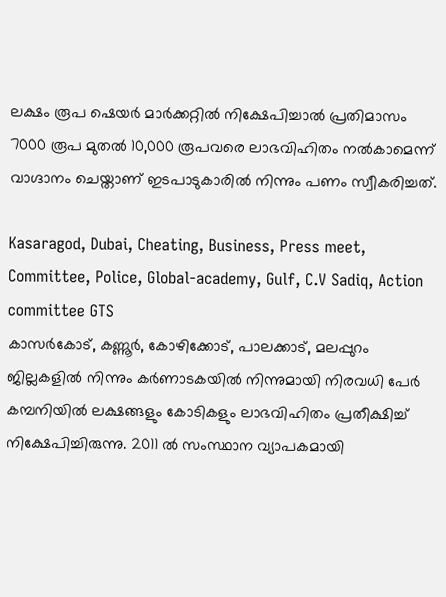ലക്ഷം രൂപ ഷെയര്‍ മാര്‍ക്കറ്റില്‍ നിക്ഷേപിച്ചാല്‍ പ്രതിമാസം 7000 രൂപ മുതല്‍ 10,000 രൂപവരെ ലാഭവിഹിതം നല്‍കാമെന്ന് വാഗ്ദാനം ചെയ്താണ് ഇടപാടുകാരില്‍ നിന്നും പണം സ്വീകരിച്ചത്.

Kasaragod, Dubai, Cheating, Business, Press meet, Committee, Police, Global-academy, Gulf, C.V Sadiq, Action committee GTS
കാസര്‍കോട്, കണ്ണൂര്‍, കോഴിക്കോട്, പാലക്കാട്, മലപ്പുറം ജില്ലകളില്‍ നിന്നും കര്‍ണാടകയില്‍ നിന്നുമായി നിരവധി പേര്‍ കമ്പനിയില്‍ ലക്ഷങ്ങളും കോടികളും ലാഭവിഹിതം പ്രതീക്ഷിച്ച് നിക്ഷേപിച്ചിരുന്നു. 2011 ല്‍ സംസ്ഥാന വ്യാപകമായി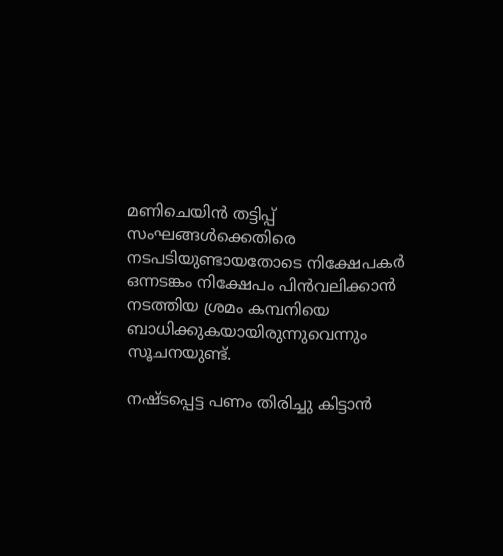മണിചെയിന്‍ തട്ടിപ്പ് സംഘങ്ങള്‍ക്കെതിരെ നടപടിയുണ്ടായതോടെ നിക്ഷേപകര്‍ ഒന്നടങ്കം നിക്ഷേപം പിന്‍വലിക്കാന്‍ നടത്തിയ ശ്രമം കമ്പനിയെ ബാധിക്കുകയായിരുന്നുവെന്നും സൂചനയുണ്ട്.

നഷ്ടപ്പെട്ട പണം തിരിച്ചു കിട്ടാന്‍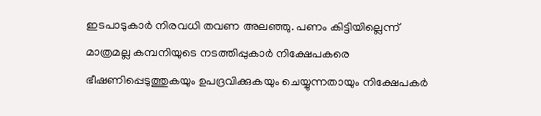ഇടപാടുകാര്‍ നിരവധി തവണ അലഞ്ഞു. പണം കിട്ടിയില്ലെന്ന് മാത്രമല്ല കമ്പനിയുടെ നടത്തിപ്പുകാര്‍ നിക്ഷേപകരെ ഭീഷണിപ്പെടുത്തുകയും ഉപദ്രവിക്കുകയും ചെയ്യുന്നതായും നിക്ഷേപകര്‍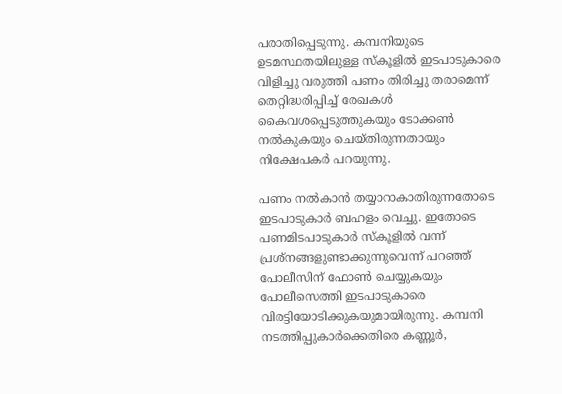പരാതിപ്പെടുന്നു. കമ്പനിയുടെ ഉടമസ്ഥതയിലുള്ള സ്കൂളില്‍ ഇടപാടുകാരെ വിളിച്ചു വരുത്തി പണം തിരിച്ചു തരാമെന്ന് തെറ്റിദ്ധരിപ്പിച്ച് രേഖകള്‍ കൈവശപ്പെടുത്തുകയും ടോക്കണ്‍ നല്‍കുകയും ചെയ്തിരുന്നതായും നിക്ഷേപകര്‍ പറയുന്നു.

പണം നല്‍കാന്‍ തയ്യാറാകാതിരുന്നതോടെ ഇടപാടുകാര്‍ ബഹളം വെച്ചു. ഇതോടെ പണമിടപാടുകാര്‍ സ്കൂളില്‍ വന്ന് പ്രശ്‌നങ്ങളുണ്ടാക്കുന്നുവെന്ന് പറഞ്ഞ് പോലീസിന് ഫോണ്‍ ചെയ്യുകയും പോലീസെത്തി ഇടപാടുകാരെ വിരട്ടിയോടിക്കുകയുമായിരുന്നു. കമ്പനി നടത്തിപ്പുകാര്‍ക്കെതിരെ കണ്ണൂര്‍,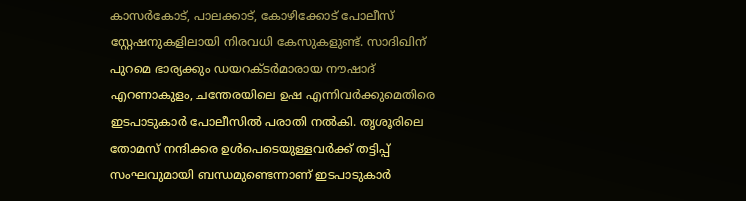കാസര്‍കോട്, പാലക്കാട്, കോഴിക്കോട് പോലീസ് സ്റ്റേഷനുകളിലായി നിരവധി കേസുകളുണ്ട്. സാദിഖിന് പുറമെ ഭാര്യക്കും ഡയറക്ടര്‍മാരായ നൗഷാദ് എറണാകുളം, ചന്തേരയിലെ ഉഷ എന്നിവര്‍ക്കുമെതിരെ ഇടപാടുകാര്‍ പോലീസില്‍ പരാതി നല്‍കി. തൃശൂരിലെ തോമസ് നന്ദിക്കര ഉള്‍പെടെയുള്ളവര്‍ക്ക് തട്ടിപ്പ് സംഘവുമായി ബന്ധമുണ്ടെന്നാണ് ഇടപാടുകാര്‍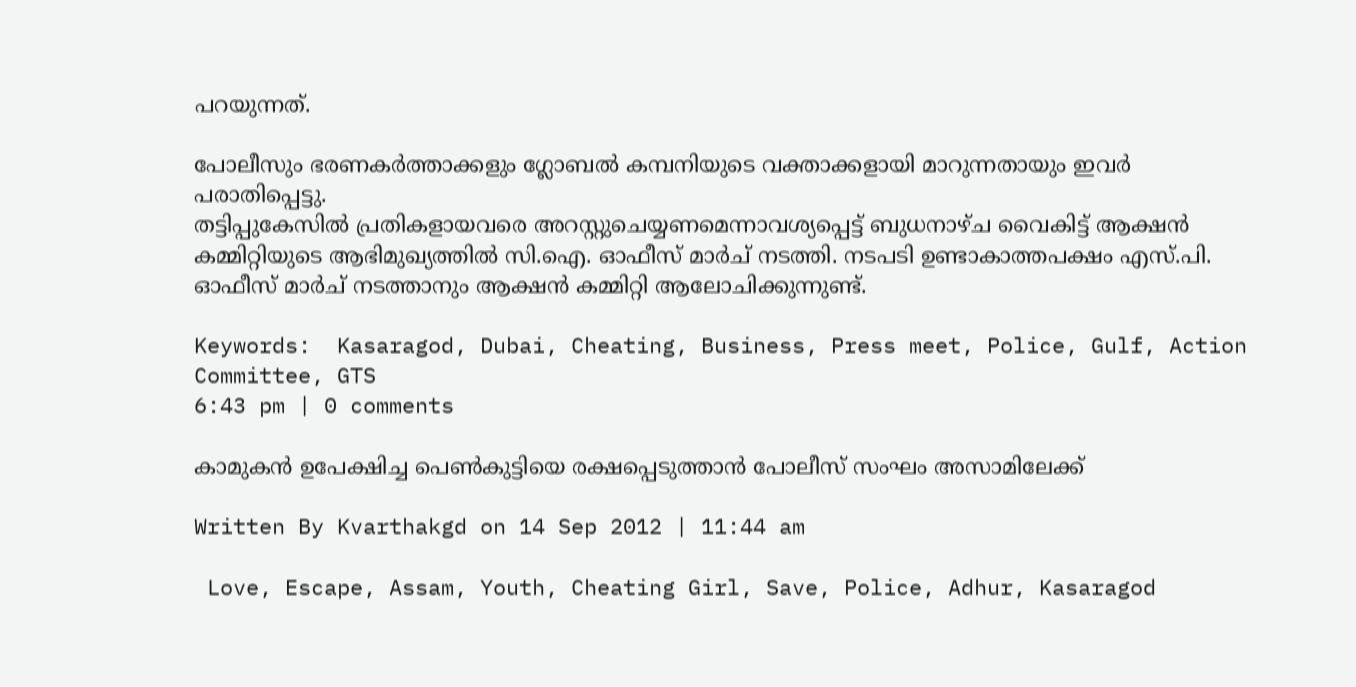പറയുന്നത്.

പോലീസും ഭരണകര്‍ത്താക്കളും ഗ്ലോബല്‍ കമ്പനിയുടെ വക്താക്കളായി മാറുന്നതായും ഇവര്‍ പരാതിപ്പെട്ടു.
തട്ടിപ്പുകേസില്‍ പ്രതികളായവരെ അറസ്റ്റുചെയ്യണമെന്നാവശ്യപ്പെട്ട് ബുധനാഴ്ച വൈകിട്ട് ആക്ഷന്‍ കമ്മിറ്റിയുടെ ആഭിമുഖ്യത്തില്‍ സി.ഐ. ഓഫീസ് മാര്‍ച് നടത്തി. നടപടി ഉണ്ടാകാത്തപക്ഷം എസ്.പി. ഓഫീസ് മാര്‍ച് നടത്താനും ആക്ഷന്‍ കമ്മിറ്റി ആലോചിക്കുന്നുണ്ട്.

Keywords:  Kasaragod, Dubai, Cheating, Business, Press meet, Police, Gulf, Action Committee, GTS
6:43 pm | 0 comments

കാമുകന്‍ ഉപേക്ഷിച്ച പെണ്‍കുട്ടിയെ രക്ഷപ്പെടുത്താന്‍ പോലീസ് സംഘം അസാമിലേക്ക്

Written By Kvarthakgd on 14 Sep 2012 | 11:44 am

 Love, Escape, Assam, Youth, Cheating Girl, Save, Police, Adhur, Kasaragod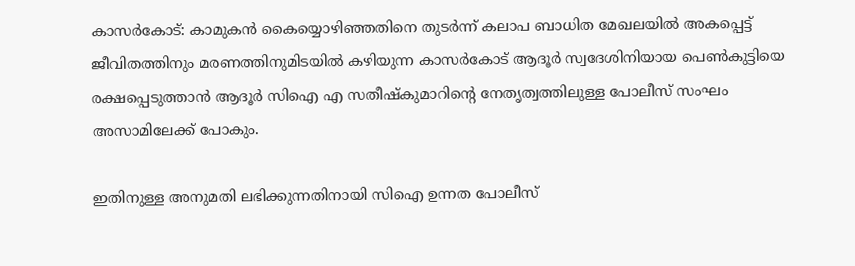കാസര്‍കോട്: കാമുകന്‍ കൈയ്യൊഴിഞ്ഞതിനെ തുടര്‍ന്ന് കലാപ ബാധിത മേഖലയില്‍ അകപ്പെട്ട് ജീവിതത്തിനും മരണത്തിനുമിടയില്‍ കഴിയുന്ന കാസര്‍കോട് ആദൂര്‍ സ്വദേശിനിയായ പെണ്‍കുട്ടിയെ രക്ഷപ്പെടുത്താന്‍ ആദൂര്‍ സിഐ എ സതീഷ്‌കുമാറിന്റെ നേതൃത്വത്തിലുള്ള പോലീസ് സംഘം അസാമിലേക്ക് പോകും.

ഇതിനുള്ള അനുമതി ലഭിക്കുന്നതിനായി സിഐ ഉന്നത പോലീസ്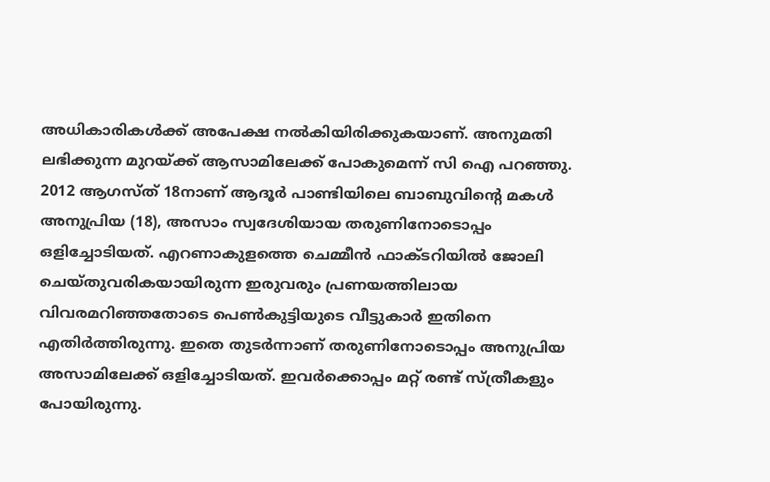അധികാരികള്‍ക്ക് അപേക്ഷ നല്‍കിയിരിക്കുകയാണ്. അനുമതി ലഭിക്കുന്ന മുറയ്ക്ക് ആസാമിലേക്ക് പോകുമെന്ന് സി ഐ പറഞ്ഞു. 2012 ആഗസ്ത് 18നാണ് ആദൂര്‍ പാണ്ടിയിലെ ബാബുവിന്റെ മകള്‍ അനുപ്രിയ (18), അസാം സ്വദേശിയായ തരുണിനോടൊപ്പം ഒളിച്ചോടിയത്. എറണാകുളത്തെ ചെമ്മീന്‍ ഫാക്ടറിയില്‍ ജോലി ചെയ്തുവരികയായിരുന്ന ഇരുവരും പ്രണയത്തിലായ വിവരമറിഞ്ഞതോടെ പെണ്‍കുട്ടിയുടെ വീട്ടുകാര്‍ ഇതിനെ എതിര്‍ത്തിരുന്നു. ഇതെ തുടര്‍ന്നാണ് തരുണിനോടൊപ്പം അനുപ്രിയ അസാമിലേക്ക് ഒളിച്ചോടിയത്. ഇവര്‍ക്കൊപ്പം മറ്റ് രണ്ട് സ്ത്രീകളും പോയിരുന്നു.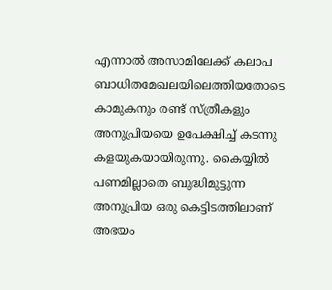എന്നാല്‍ അസാമിലേക്ക് കലാപ ബാധിതമേഖലയിലെത്തിയതോടെ കാമുകനും രണ്ട് സ്ത്രീകളും അനുപ്രിയയെ ഉപേക്ഷിച്ച് കടന്നു കളയുകയായിരുന്നു. കൈയ്യില്‍ പണമില്ലാതെ ബുദ്ധിമുട്ടുന്ന അനുപ്രിയ ഒരു കെട്ടിടത്തിലാണ് അഭയം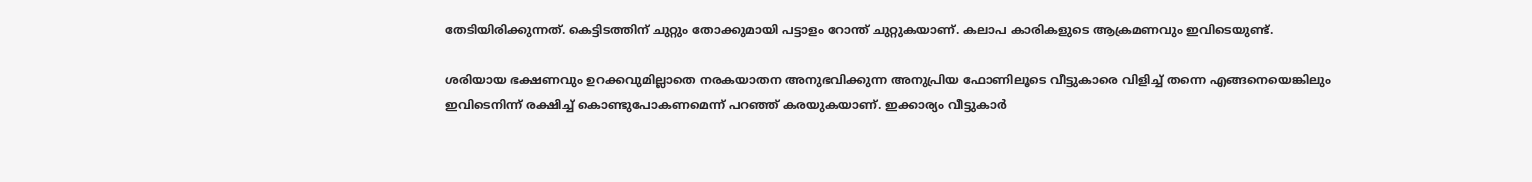തേടിയിരിക്കുന്നത്. കെട്ടിടത്തിന് ചുറ്റും തോക്കുമായി പട്ടാളം റോന്ത് ചുറ്റുകയാണ്. കലാപ കാരികളുടെ ആക്രമണവും ഇവിടെയുണ്ട്.

ശരിയായ ഭക്ഷണവും ഉറക്കവുമില്ലാതെ നരകയാതന അനുഭവിക്കുന്ന അനുപ്രിയ ഫോണിലൂടെ വീട്ടുകാരെ വിളിച്ച് തന്നെ എങ്ങനെയെങ്കിലും ഇവിടെനിന്ന് രക്ഷിച്ച് കൊണ്ടുപോകണമെന്ന് പറഞ്ഞ് കരയുകയാണ്. ഇക്കാര്യം വീട്ടുകാര്‍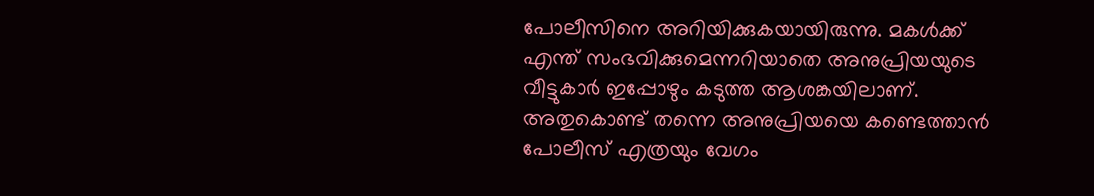പോലീസിനെ അറിയിക്കുകയായിരുന്നു. മകള്‍ക്ക് എന്ത് സംഭവിക്കുമെന്നറിയാതെ അനുപ്രിയയുടെ വീട്ടുകാര്‍ ഇപ്പോഴും കടുത്ത ആശങ്കയിലാണ്. അതുകൊണ്ട് തന്നെ അനുപ്രിയയെ കണ്ടെത്താന്‍ പോലീസ് എത്രയും വേഗം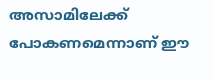അസാമിലേക്ക് പോകണമെന്നാണ് ഈ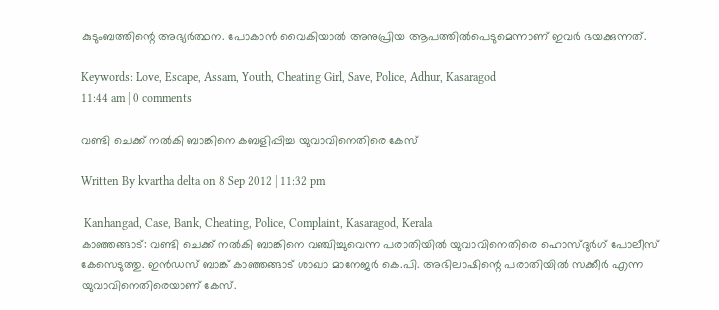കുടുംബത്തിന്റെ അഭ്യര്‍ത്ഥന. പോകാന്‍ വൈകിയാല്‍ അനുപ്രിയ ആപത്തില്‍പെടുമെന്നാണ് ഇവര്‍ ഭയക്കുന്നത്.

Keywords: Love, Escape, Assam, Youth, Cheating Girl, Save, Police, Adhur, Kasaragod
11:44 am | 0 comments

വണ്ടി ചെക്ക് നല്‍കി ബാങ്കിനെ കബളിപ്പിച്ച യുവാവിനെതിരെ കേസ്

Written By kvartha delta on 8 Sep 2012 | 11:32 pm

 Kanhangad, Case, Bank, Cheating, Police, Complaint, Kasaragod, Kerala
കാഞ്ഞങ്ങാട്: വണ്ടി ചെക്ക് നല്‍കി ബാങ്കിനെ വഞ്ചിച്ചുവെന്ന പരാതിയില്‍ യുവാവിനെതിരെ ഹൊസ്ദുര്‍ഗ് പോലീസ് കേസെടുത്തു. ഇന്‍ഡസ് ബാങ്ക് കാഞ്ഞങ്ങാട് ശാഖാ മാനേജര്‍ കെ.പി. അഭിലാഷിന്റെ പരാതിയില്‍ സക്കീര്‍ എന്ന യുവാവിനെതിരെയാണ് കേസ്.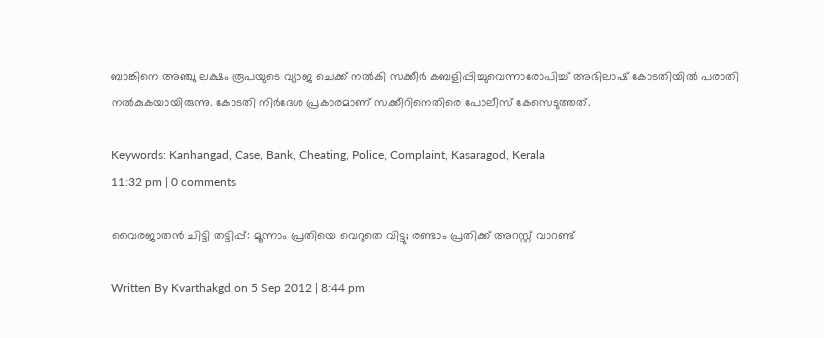ബാങ്കിനെ അഞ്ചു ലക്ഷം രൂപയുടെ വ്യാജ ചെക്ക് നല്‍കി സക്കീര്‍ കബളിപ്പിച്ചുവെന്നാരോപിച്ച് അഭിലാഷ് കോടതിയില്‍ പരാതി നല്‍കുകയായിരുന്നു. കോടതി നിര്‍ദേശ പ്രകാരമാണ് സക്കീറിനെതിരെ പോലീസ് കേസെടുത്തത്.

Keywords: Kanhangad, Case, Bank, Cheating, Police, Complaint, Kasaragod, Kerala
11:32 pm | 0 comments

വൈരജാതന്‍ ചിട്ടി തട്ടിപ്പ്: മൂന്നാം പ്രതിയെ വെറുതെ വിട്ടു; രണ്ടാം പ്രതിക്ക് അറസ്റ്റ് വാറണ്ട്

Written By Kvarthakgd on 5 Sep 2012 | 8:44 pm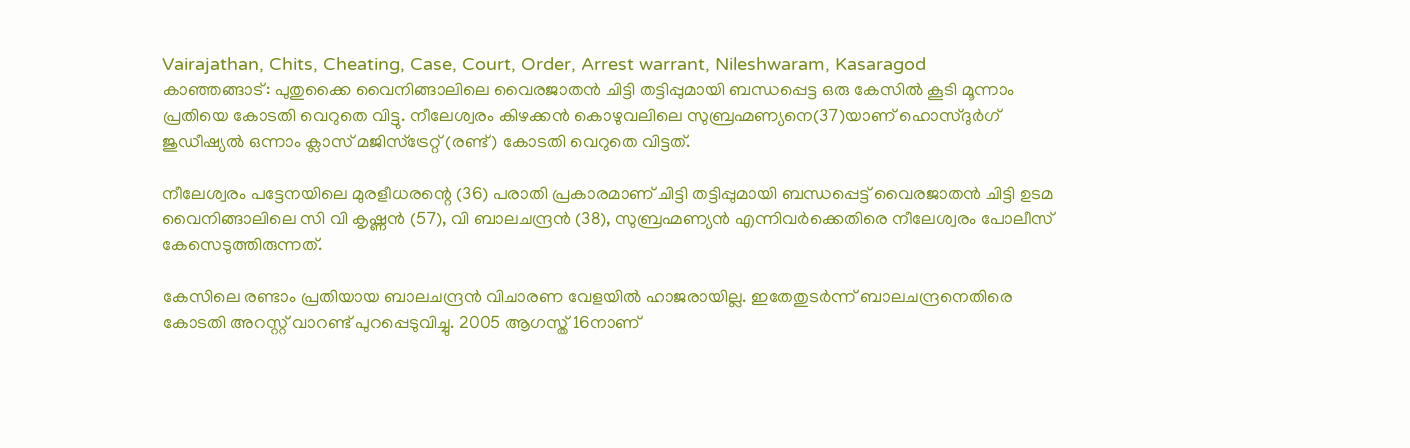Vairajathan, Chits, Cheating, Case, Court, Order, Arrest warrant, Nileshwaram, Kasaragod
കാഞ്ഞങ്ങാട്: പുതുക്കൈ വൈനിങ്ങാലിലെ വൈരജാതന്‍ ചിട്ടി തട്ടിപ്പുമായി ബന്ധപ്പെട്ട ഒരു കേസില്‍ കൂടി മൂന്നാം പ്രതിയെ കോടതി വെറുതെ വിട്ടു. നീലേശ്വരം കിഴക്കന്‍ കൊഴുവലിലെ സുബ്രഹ്മണ്യനെ(37)യാണ് ഹൊസ്ദുര്‍ഗ് ജുഡീഷ്യല്‍ ഒന്നാം ക്ലാസ് മജിസ്‌ട്രേറ്റ് (രണ്ട്) കോടതി വെറുതെ വിട്ടത്.

നീലേശ്വരം പട്ടേനയിലെ മുരളീധരന്റെ (36) പരാതി പ്രകാരമാണ് ചിട്ടി തട്ടിപ്പുമായി ബന്ധപ്പെട്ട് വൈരജാതന്‍ ചിട്ടി ഉടമ വൈനിങ്ങാലിലെ സി വി കൃഷ്ണന്‍ (57), വി ബാലചന്ദ്രന്‍ (38), സുബ്രഹ്മണ്യന്‍ എന്നിവര്‍ക്കെതിരെ നീലേശ്വരം പോലീസ് കേസെടുത്തിരുന്നത്.

കേസിലെ രണ്ടാം പ്രതിയായ ബാലചന്ദ്രന്‍ വിചാരണ വേളയില്‍ ഹാജരായില്ല. ഇതേതുടര്‍ന്ന് ബാലചന്ദ്രനെതിരെ കോടതി അറസ്റ്റ് വാറണ്ട് പുറപ്പെടുവിച്ചു. 2005 ആഗസ്ത് 16നാണ്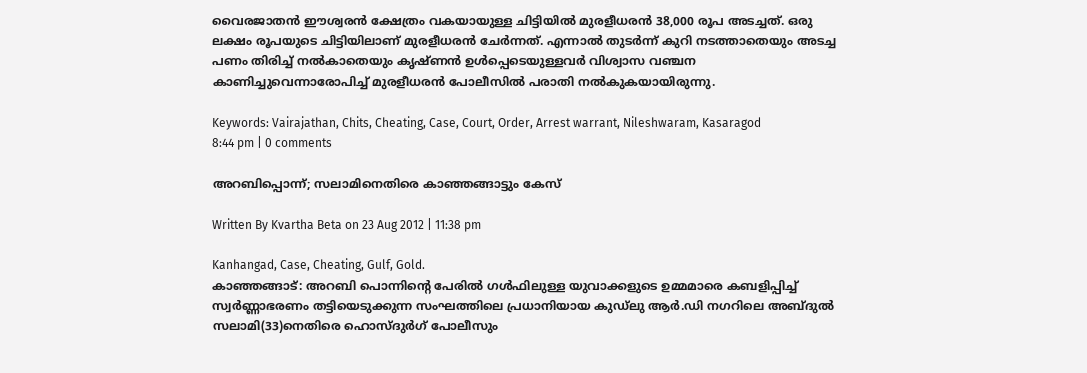വൈരജാതന്‍ ഈശ്വരന്‍ ക്ഷേത്രം വകയായുള്ള ചിട്ടിയില്‍ മുരളീധരന്‍ 38,000 രൂപ അടച്ചത്. ഒരു ലക്ഷം രൂപയുടെ ചിട്ടിയിലാണ് മുരളീധരന്‍ ചേര്‍ന്നത്. എന്നാല്‍ തുടര്‍ന്ന് കുറി നടത്താതെയും അടച്ച പണം തിരിച്ച് നല്‍കാതെയും കൃഷ്ണന്‍ ഉള്‍പ്പെടെയുള്ളവര്‍ വിശ്വാസ വഞ്ചന കാണിച്ചുവെന്നാരോപിച്ച് മുരളീധരന്‍ പോലീസില്‍ പരാതി നല്‍കുകയായിരുന്നു.

Keywords: Vairajathan, Chits, Cheating, Case, Court, Order, Arrest warrant, Nileshwaram, Kasaragod
8:44 pm | 0 comments

അറബിപ്പൊന്ന്; സലാമിനെതിരെ കാഞ്ഞങ്ങാട്ടും കേസ്

Written By Kvartha Beta on 23 Aug 2012 | 11:38 pm

Kanhangad, Case, Cheating, Gulf, Gold.
കാഞ്ഞങ്ങാട്: അറബി പൊന്നിന്റെ പേരില്‍ ഗള്‍ഫിലുള്ള യുവാക്കളുടെ ഉമ്മമാരെ കബളിപ്പിച്ച് സ്വര്‍ണ്ണാഭരണം തട്ടിയെടുക്കുന്ന സംഘത്തിലെ പ്രധാനിയായ കുഡ്‌ലു ആര്‍.ഡി നഗറിലെ അബ്ദുല്‍ സലാമി(33)നെതിരെ ഹൊസ്ദുര്‍ഗ് പോലീസും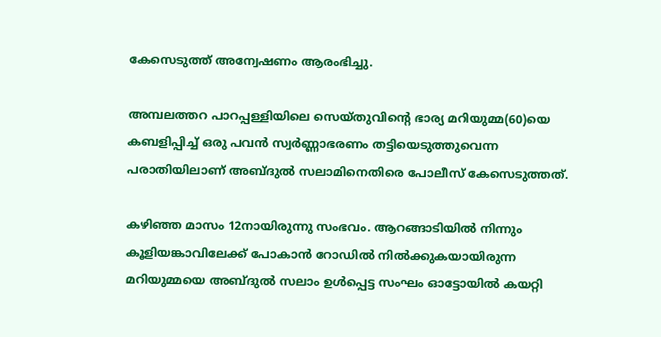കേസെടുത്ത് അന്വേഷണം ആരംഭിച്ചു.

അമ്പലത്തറ പാറപ്പള്ളിയിലെ സെയ്തുവിന്റെ ഭാര്യ മറിയുമ്മ(60)യെ കബളിപ്പിച്ച് ഒരു പവന്‍ സ്വര്‍ണ്ണാഭരണം തട്ടിയെടുത്തുവെന്ന പരാതിയിലാണ് അബ്ദുല്‍ സലാമിനെതിരെ പോലീസ് കേസെടുത്തത്.

കഴിഞ്ഞ മാസം 12നായിരുന്നു സംഭവം. ആറങ്ങാടിയില്‍ നിന്നും കൂളിയങ്കാവിലേക്ക് പോകാന്‍ റോഡില്‍ നില്‍ക്കുകയായിരുന്ന മറിയുമ്മയെ അബ്ദുല്‍ സലാം ഉള്‍പ്പെട്ട സംഘം ഓട്ടോയില്‍ കയറ്റി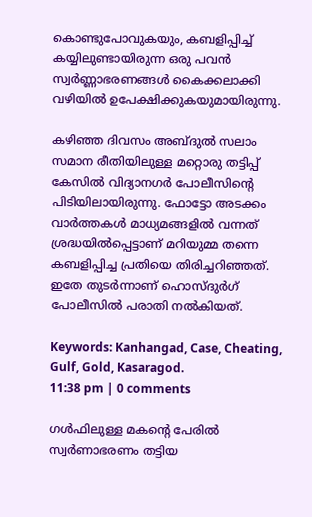കൊണ്ടുപോവുകയും, കബളിപ്പിച്ച് കയ്യിലുണ്ടായിരുന്ന ഒരു പവന്‍ സ്വര്‍ണ്ണാഭരണങ്ങള്‍ കൈക്കലാക്കി വഴിയില്‍ ഉപേക്ഷിക്കുകയുമായിരുന്നു.

കഴിഞ്ഞ ദിവസം അബ്ദുല്‍ സലാം സമാന രീതിയിലുള്ള മറ്റൊരു തട്ടിപ്പ് കേസില്‍ വിദ്യാനഗര്‍ പോലീസിന്റെ പിടിയിലായിരുന്നു. ഫോട്ടോ അടക്കം വാര്‍ത്തകള്‍ മാധ്യമങ്ങളില്‍ വന്നത് ശ്രദ്ധയില്‍പ്പെട്ടാണ് മറിയുമ്മ തന്നെ കബളിപ്പിച്ച പ്രതിയെ തിരിച്ചറിഞ്ഞത്. ഇതേ തുടര്‍ന്നാണ് ഹൊസ്ദുര്‍ഗ് പോലീസില്‍ പരാതി നല്‍കിയത്.

Keywords: Kanhangad, Case, Cheating, Gulf, Gold, Kasaragod.
11:38 pm | 0 comments

ഗള്‍ഫിലുള്ള മകന്റെ പേരില്‍ സ്വര്‍ണാഭരണം തട്ടിയ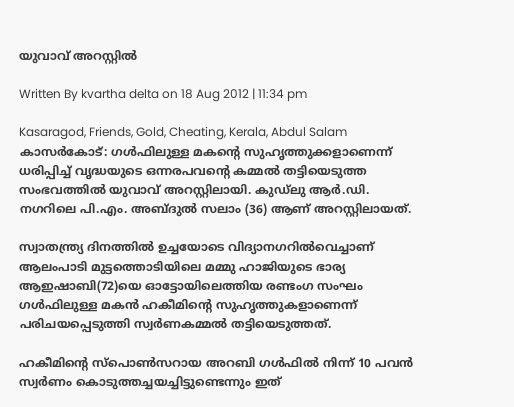യുവാവ് അറസ്റ്റില്‍

Written By kvartha delta on 18 Aug 2012 | 11:34 pm

Kasaragod, Friends, Gold, Cheating, Kerala, Abdul Salam
കാസര്‍കോട്: ഗള്‍ഫിലുള്ള മകന്റെ സുഹൃത്തുക്കളാണെന്ന് ധരിപ്പിച്ച് വൃദ്ധയുടെ ഒന്നരപവന്റെ കമ്മല്‍ തട്ടിയെടുത്ത സംഭവത്തില്‍ യുവാവ് അറസ്റ്റിലായി. കുഡ്‌ലു ആര്‍.ഡി. നഗറിലെ പി.എം. അബ്ദുല്‍ സലാം (36) ആണ് അറസ്റ്റിലായത്.

സ്വാതന്ത്ര്യ ദിനത്തില്‍ ഉച്ചയോടെ വിദ്യാനഗറില്‍വെച്ചാണ് ആലംപാടി മുട്ടത്തൊടിയിലെ മമ്മു ഹാജിയുടെ ഭാര്യ ആഇഷാബി(72)യെ ഓട്ടോയിലെത്തിയ രണ്ടംഗ സംഘം ഗള്‍ഫിലുള്ള മകന്‍ ഹകീമിന്റെ സുഹൃത്തുകളാണെന്ന് പരിചയപ്പെടുത്തി സ്വര്‍ണകമ്മല്‍ തട്ടിയെടുത്തത്.

ഹകീമിന്റെ സ്പൊണ്‍സറായ അറബി ഗള്‍ഫില്‍ നിന്ന് 10 പവന്‍ സ്വര്‍ണം കൊടുത്തച്ചയച്ചിട്ടുണ്ടെന്നും ഇത്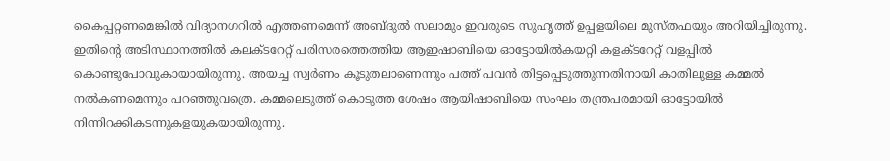കൈപ്പറ്റണമെങ്കില്‍ വിദ്യാനഗറില്‍ എത്തണമെന്ന് അബ്ദുല്‍ സലാമും ഇവരുടെ സുഹൃത്ത് ഉപ്പളയിലെ മുസ്തഫയും അറിയിച്ചിരുന്നു. ഇതിന്റെ അടിസ്ഥാനത്തില്‍ കലക്ടറേറ്റ് പരിസരത്തെത്തിയ ആഇഷാബിയെ ഓട്ടോയില്‍കയറ്റി കളക്ടറേറ്റ് വളപ്പില്‍ കൊണ്ടുപോവുകായായിരുന്നു. അയച്ച സ്വര്‍ണം കൂടുതലാണെന്നും പത്ത് പവന്‍ തിട്ടപ്പെടുത്തുന്നതിനായി കാതിലുള്ള കമ്മല്‍ നല്‍കണമെന്നും പറഞ്ഞുവത്രെ. കമ്മലെടുത്ത് കൊടുത്ത ശേഷം ആയിഷാബിയെ സംഘം തന്ത്രപരമായി ഓട്ടോയില്‍ നിന്നിറക്കികടന്നുകളയുകയായിരുന്നു.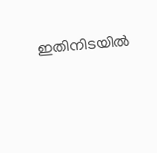ഇതിനിടയില്‍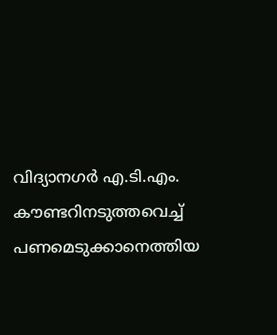വിദ്യാനഗര്‍ എ.ടി.എം. കൗണ്ടറിനടുത്തവെച്ച് പണമെടുക്കാനെത്തിയ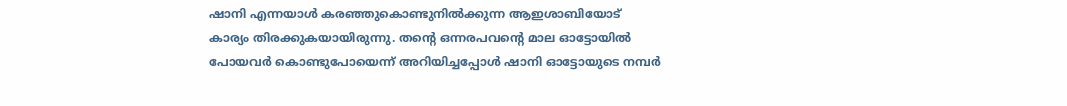ഷാനി എന്നയാള്‍ കരഞ്ഞുകൊണ്ടുനില്‍ക്കുന്ന ആഇശാബിയോട് കാര്യം തിരക്കുകയായിരുന്നു. തന്റെ ഒന്നരപവന്റെ മാല ഓട്ടോയില്‍ പോയവര്‍ കൊണ്ടുപോയെന്ന് അറിയിച്ചപ്പോള്‍ ഷാനി ഓട്ടോയുടെ നമ്പര്‍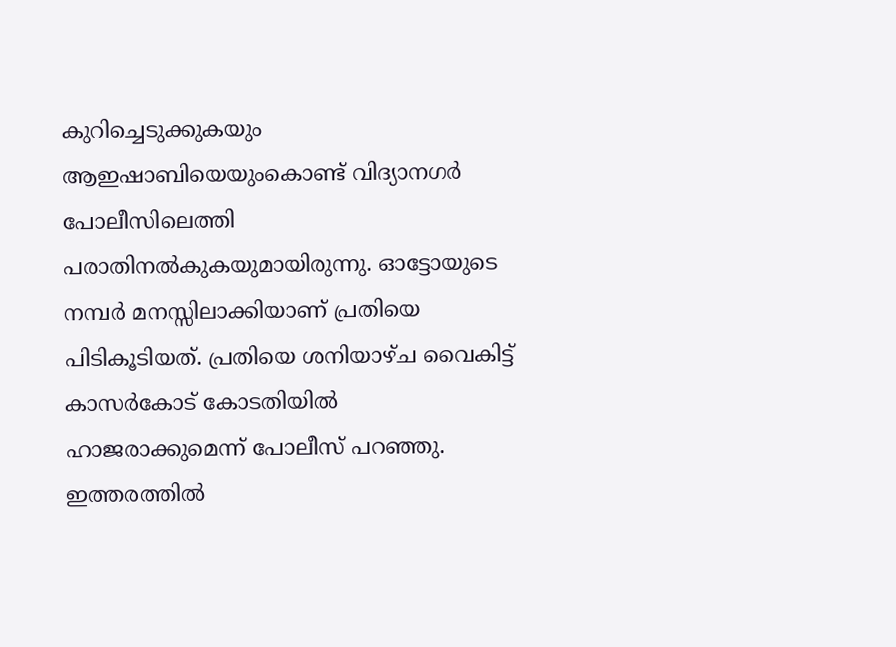കുറിച്ചെടുക്കുകയും ആഇഷാബിയെയുംകൊണ്ട് വിദ്യാനഗര്‍ പോലീസിലെത്തി പരാതിനല്‍കുകയുമായിരുന്നു. ഓട്ടോയുടെ നമ്പര്‍ മനസ്സിലാക്കിയാണ് പ്രതിയെ പിടികൂടിയത്. പ്രതിയെ ശനിയാഴ്ച വൈകിട്ട് കാസര്‍കോട് കോടതിയില്‍ ഹാജരാക്കുമെന്ന് പോലീസ് പറഞ്ഞു. ഇത്തരത്തില്‍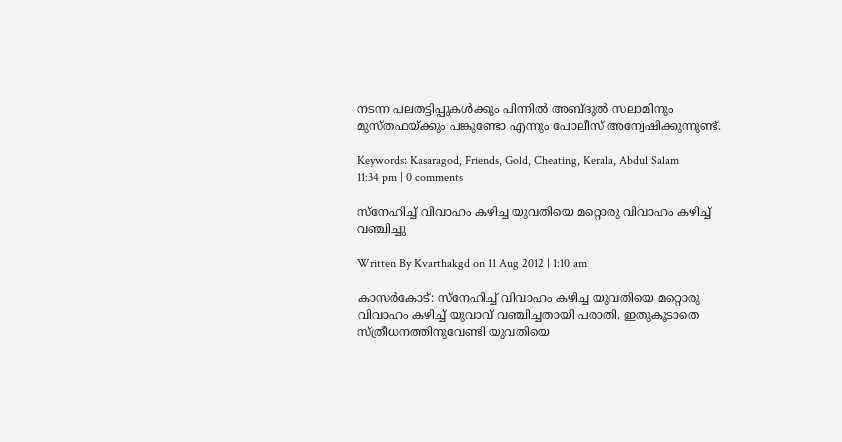നടന്ന പലതട്ടിപ്പുകള്‍ക്കും പിന്നില്‍ അബ്ദുല്‍ സലാമിനും മുസ്തഫയ്ക്കും പങ്കുണ്ടോ എന്നും പോലീസ് അന്വേഷിക്കുന്നുണ്ട്.

Keywords: Kasaragod, Friends, Gold, Cheating, Kerala, Abdul Salam
11:34 pm | 0 comments

സ്‌നേഹിച്ച് വിവാഹം കഴിച്ച യുവതിയെ മറ്റൊരു വിവാഹം കഴിച്ച് വഞ്ചിച്ചു

Written By Kvarthakgd on 11 Aug 2012 | 1:10 am

കാസര്‍കോട്: സ്‌നേഹിച്ച് വിവാഹം കഴിച്ച യുവതിയെ മറ്റൊരു വിവാഹം കഴിച്ച് യുവാവ് വഞ്ചിച്ചതായി പരാതി. ഇതുകൂടാതെ സ്ത്രീധനത്തിനുവേണ്ടി യുവതിയെ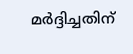മര്‍ദ്ദിച്ചതിന്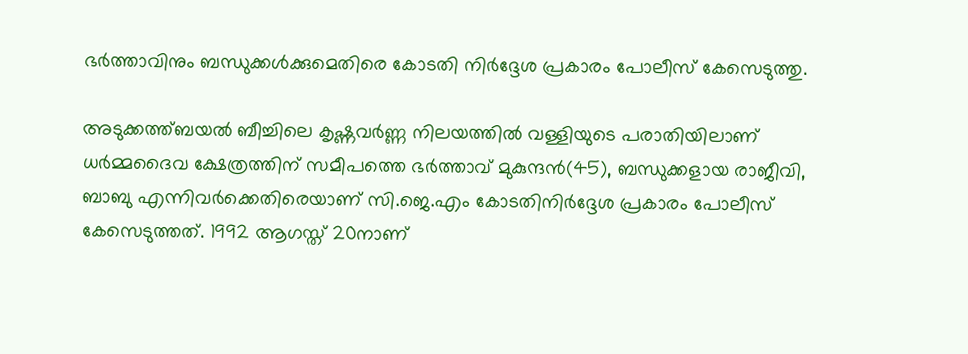ഭര്‍ത്താവിനും ബന്ധുക്കള്‍ക്കുമെതിരെ കോടതി നിര്‍ദ്ദേശ പ്രകാരം പോലീസ് കേസെടുത്തു.

അടുക്കത്ത്ബയല്‍ ബീച്ചിലെ കൃഷ്ണവര്‍ണ്ണ നിലയത്തില്‍ വള്ളിയുടെ പരാതിയിലാണ് ധര്‍മ്മദൈവ ക്ഷേത്രത്തിന് സമീപത്തെ ഭര്‍ത്താവ് മുകുന്ദന്‍(45), ബന്ധുക്കളായ രാജീവി, ബാബു എന്നിവര്‍ക്കെതിരെയാണ് സി.ജെ.എം കോടതിനിര്‍ദ്ദേശ പ്രകാരം പോലീസ് കേസെടുത്തത്. 1992 ആഗസ്ത് 20നാണ്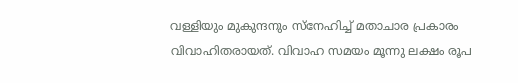വള്ളിയും മുകുന്ദനും സ്‌നേഹിച്ച് മതാചാര പ്രകാരം വിവാഹിതരായത്. വിവാഹ സമയം മൂന്നു ലക്ഷം രൂപ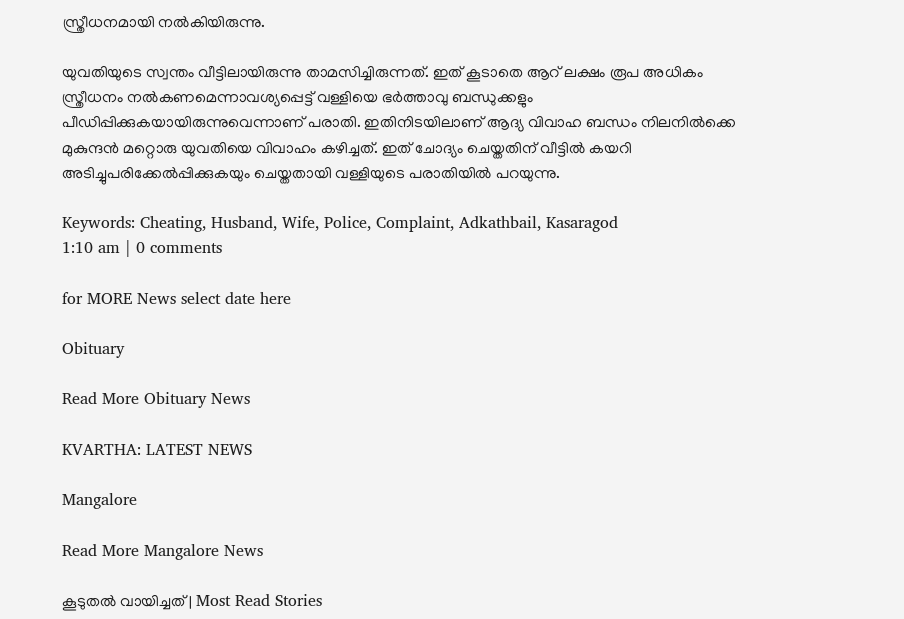സ്ത്രീധനമായി നല്‍കിയിരുന്നു.

യുവതിയുടെ സ്വന്തം വീട്ടിലായിരുന്നു താമസിച്ചിരുന്നത്. ഇത് കൂടാതെ ആറ് ലക്ഷം രൂപ അധികം സ്ത്രീധനം നല്‍കണമെന്നാവശ്യപ്പെട്ട് വള്ളിയെ ഭര്‍ത്താവു ബന്ധുക്കളും പീഡിപ്പിക്കുകയായിരുന്നുവെന്നാണ് പരാതി. ഇതിനിടയിലാണ് ആദ്യ വിവാഹ ബന്ധം നിലനില്‍ക്കെ മുകുന്ദന്‍ മറ്റൊരു യുവതിയെ വിവാഹം കഴിച്ചത്. ഇത് ചോദ്യം ചെയ്തതിന് വീട്ടില്‍ കയറി അടിച്ചുപരിക്കേല്‍പ്പിക്കുകയും ചെയ്തതായി വള്ളിയുടെ പരാതിയില്‍ പറയുന്നു.

Keywords: Cheating, Husband, Wife, Police, Complaint, Adkathbail, Kasaragod
1:10 am | 0 comments

for MORE News select date here

Obituary

Read More Obituary News

KVARTHA: LATEST NEWS

Mangalore

Read More Mangalore News

കൂടുതൽ വായിച്ചത് | Most Read Stories